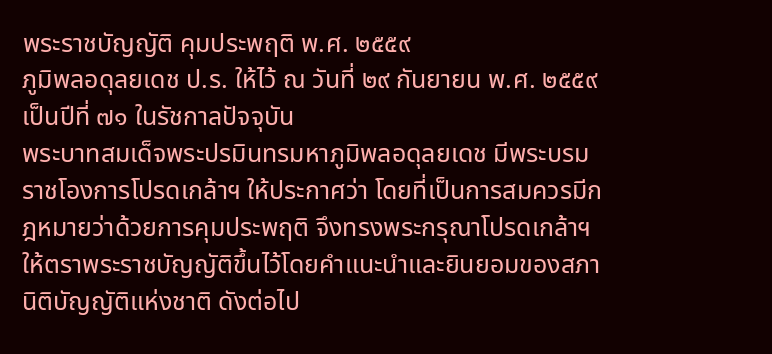พระราชบัญญัติ คุมประพฤติ พ.ศ. ๒๕๕๙
ภูมิพลอดุลยเดช ป.ร. ให้ไว้ ณ วันที่ ๒๙ กันยายน พ.ศ. ๒๕๕๙ เป็นปีที่ ๗๑ ในรัชกาลปัจจุบัน
พระบาทสมเด็จพระปรมินทรมหาภูมิพลอดุลยเดช มีพระบรมราชโองการโปรดเกล้าฯ ให้ประกาศว่า โดยที่เป็นการสมควรมีกฎหมายว่าด้วยการคุมประพฤติ จึงทรงพระกรุณาโปรดเกล้าฯ ให้ตราพระราชบัญญัติขึ้นไว้โดยคำแนะนำและยินยอมของสภานิติบัญญัติแห่งชาติ ดังต่อไป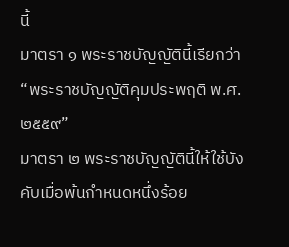นี้
มาตรา ๑ พระราชบัญญัตินี้เรียกว่า “พระราชบัญญัติคุมประพฤติ พ.ศ. ๒๕๕๙”
มาตรา ๒ พระราชบัญญัตินี้ให้ใช้บังคับเมื่อพ้นกำหนดหนึ่งร้อย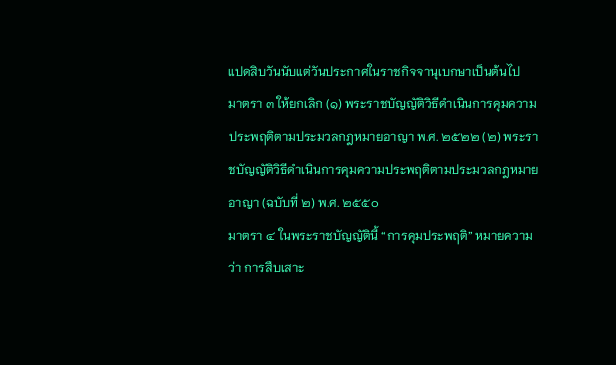แปดสิบวันนับแต่วันประกาศในราชกิจจานุเบกษาเป็นต้นไป
มาตรา ๓ ให้ยกเลิก (๑) พระราชบัญญัติวิธีดำเนินการคุมความประพฤติตามประมวลกฎหมายอาญา พ.ศ. ๒๕๒๒ (๒) พระราชบัญญัติวิธีดำเนินการคุมความประพฤติตามประมวลกฎหมายอาญา (ฉบับที่ ๒) พ.ศ. ๒๕๕๐
มาตรา ๔ ในพระราชบัญญัตินี้ “การคุมประพฤติ” หมายความว่า การสืบเสาะ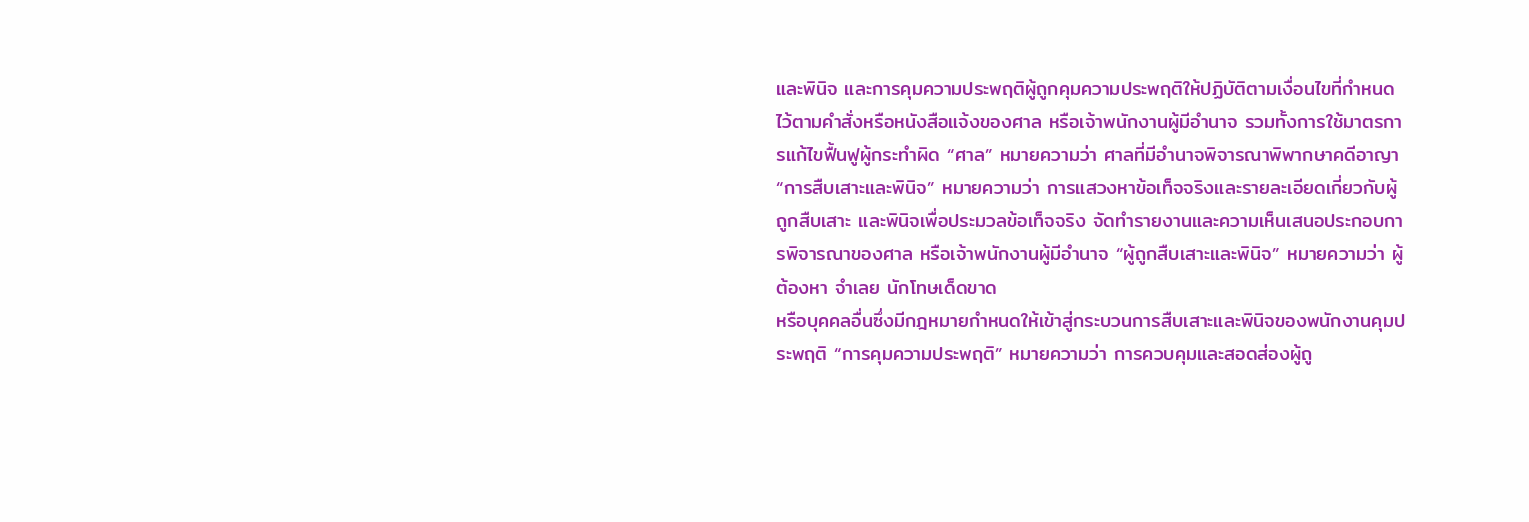และพินิจ และการคุมความประพฤติผู้ถูกคุมความประพฤติให้ปฏิบัติตามเงื่อนไขที่กำหนดไว้ตามคำสั่งหรือหนังสือแจ้งของศาล หรือเจ้าพนักงานผู้มีอำนาจ รวมทั้งการใช้มาตรการแก้ไขฟื้นฟูผู้กระทำผิด “ศาล” หมายความว่า ศาลที่มีอำนาจพิจารณาพิพากษาคดีอาญา
“การสืบเสาะและพินิจ” หมายความว่า การแสวงหาข้อเท็จจริงและรายละเอียดเกี่ยวกับผู้ถูกสืบเสาะ และพินิจเพื่อประมวลข้อเท็จจริง จัดทำรายงานและความเห็นเสนอประกอบการพิจารณาของศาล หรือเจ้าพนักงานผู้มีอำนาจ “ผู้ถูกสืบเสาะและพินิจ” หมายความว่า ผู้ต้องหา จำเลย นักโทษเด็ดขาด
หรือบุคคลอื่นซึ่งมีกฎหมายกำหนดให้เข้าสู่กระบวนการสืบเสาะและพินิจของพนักงานคุมประพฤติ “การคุมความประพฤติ” หมายความว่า การควบคุมและสอดส่องผู้ถู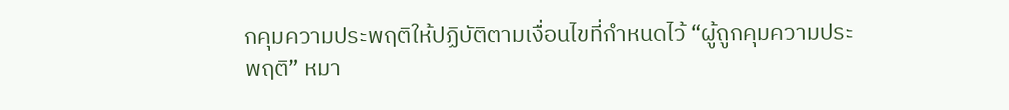กคุมความประพฤติให้ปฏิบัติตามเงื่อนไขที่กำหนดไว้ “ผู้ถูกคุมความประพฤติ” หมา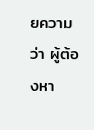ยความว่า ผู้ต้องหา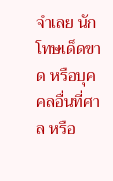จำเลย นักโทษเด็ดขาด หรือบุคคลอื่นที่ศาล หรือ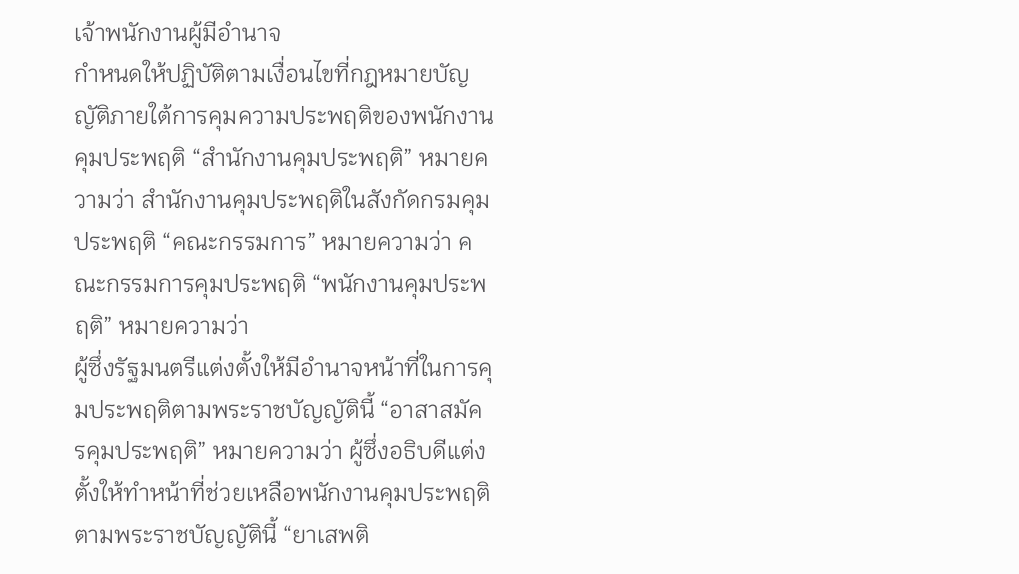เจ้าพนักงานผู้มีอำนาจ
กำหนดให้ปฏิบัติตามเงื่อนไขที่กฎหมายบัญญัติภายใต้การคุมความประพฤติของพนักงานคุมประพฤติ “สำนักงานคุมประพฤติ” หมายความว่า สำนักงานคุมประพฤติในสังกัดกรมคุมประพฤติ “คณะกรรมการ” หมายความว่า คณะกรรมการคุมประพฤติ “พนักงานคุมประพฤติ” หมายความว่า
ผู้ซึ่งรัฐมนตรีแต่งตั้งให้มีอำนาจหน้าที่ในการคุมประพฤติตามพระราชบัญญัตินี้ “อาสาสมัครคุมประพฤติ” หมายความว่า ผู้ซึ่งอธิบดีแต่งตั้งให้ทำหน้าที่ช่วยเหลือพนักงานคุมประพฤติตามพระราชบัญญัตินี้ “ยาเสพติ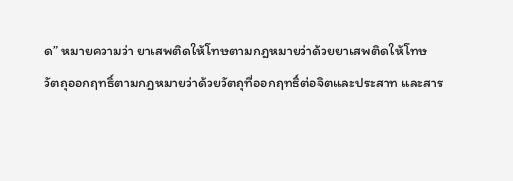ด” หมายความว่า ยาเสพติดให้โทษตามกฎหมายว่าด้วยยาเสพติดให้โทษ
วัตถุออกฤทธิ์ตามกฎหมายว่าด้วยวัตถุที่ออกฤทธิ์ต่อจิตและประสาท และสาร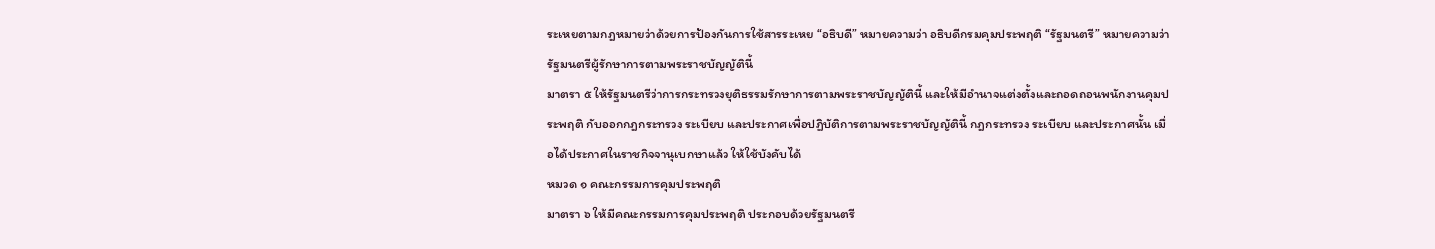ระเหยตามกฎหมายว่าด้วยการป้องกันการใช้สารระเหย “อธิบดี” หมายความว่า อธิบดีกรมคุมประพฤติ “รัฐมนตรี” หมายความว่า รัฐมนตรีผู้รักษาการตามพระราชบัญญัตินี้
มาตรา ๕ ให้รัฐมนตรีว่าการกระทรวงยุติธรรมรักษาการตามพระราชบัญญัตินี้ และให้มีอำนาจแต่งตั้งและถอดถอนพนักงานคุมประพฤติ กับออกกฎกระทรวง ระเบียบ และประกาศเพื่อปฏิบัติการตามพระราชบัญญัตินี้ กฎกระทรวง ระเบียบ และประกาศนั้น เมื่อได้ประกาศในราชกิจจานุเบกษาแล้ว ให้ใช้บังคับได้
หมวด ๑ คณะกรรมการคุมประพฤติ
มาตรา ๖ ให้มีคณะกรรมการคุมประพฤติ ประกอบด้วยรัฐมนตรี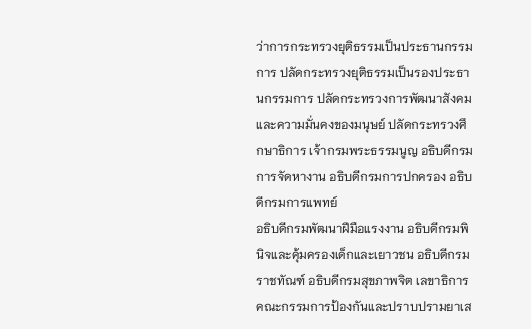ว่าการกระทรวงยุติธรรมเป็นประธานกรรมการ ปลัดกระทรวงยุติธรรมเป็นรองประธานกรรมการ ปลัดกระทรวงการพัฒนาสังคมและความมั่นคงของมนุษย์ ปลัดกระทรวงศึกษาธิการ เจ้ากรมพระธรรมนูญ อธิบดีกรมการจัดหางาน อธิบดีกรมการปกครอง อธิบดีกรมการแพทย์
อธิบดีกรมพัฒนาฝีมือแรงงาน อธิบดีกรมพินิจและคุ้มครองเด็กและเยาวชน อธิบดีกรมราชทัณฑ์ อธิบดีกรมสุขภาพจิต เลขาธิการคณะกรรมการป้องกันและปราบปรามยาเส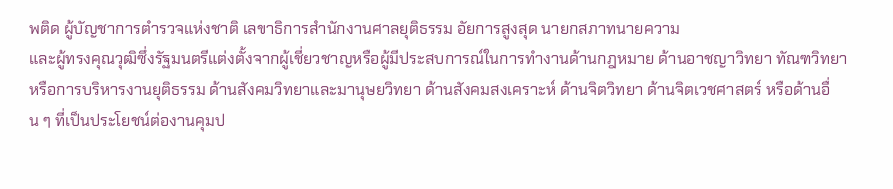พติด ผู้บัญชาการตำรวจแห่งชาติ เลขาธิการสำนักงานศาลยุติธรรม อัยการสูงสุด นายกสภาทนายความ
และผู้ทรงคุณวุฒิซึ่งรัฐมนตรีแต่งตั้งจากผู้เชี่ยวชาญหรือผู้มีประสบการณ์ในการทำงานด้านกฎหมาย ด้านอาชญาวิทยา ทัณฑวิทยา หรือการบริหารงานยุติธรรม ด้านสังคมวิทยาและมานุษยวิทยา ด้านสังคมสงเคราะห์ ด้านจิตวิทยา ด้านจิตเวชศาสตร์ หรือด้านอื่น ๆ ที่เป็นประโยชน์ต่องานคุมป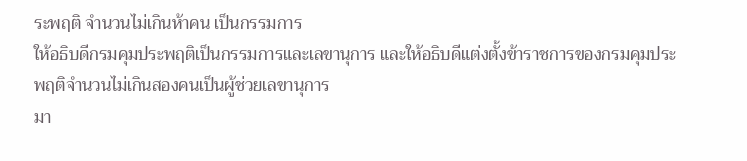ระพฤติ จำนวนไม่เกินห้าคน เป็นกรรมการ
ให้อธิบดีกรมคุมประพฤติเป็นกรรมการและเลขานุการ และให้อธิบดีแต่งตั้งข้าราชการของกรมคุมประพฤติจำนวนไม่เกินสองคนเป็นผู้ช่วยเลขานุการ
มา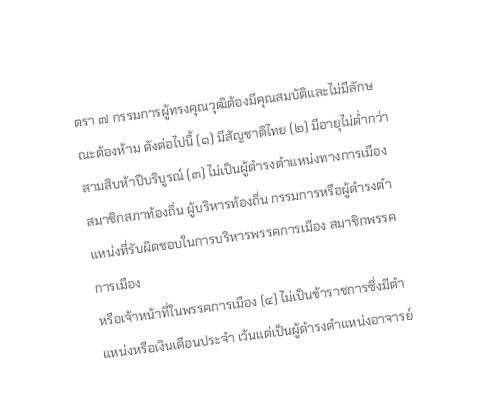ตรา ๗ กรรมการผู้ทรงคุณวุฒิต้องมีคุณสมบัติและไม่มีลักษณะต้องห้าม ดังต่อไปนี้ (๑) มีสัญชาติไทย (๒) มีอายุไม่ต่ำกว่าสามสิบห้าปีบริบูรณ์ (๓) ไม่เป็นผู้ดำรงตำแหน่งทางการเมือง สมาชิกสภาท้องถิ่น ผู้บริหารท้องถิ่น กรรมการหรือผู้ดำรงตำแหน่งที่รับผิดชอบในการบริหารพรรคการเมือง สมาชิกพรรคการเมือง
หรือเจ้าหน้าที่ในพรรคการเมือง (๔) ไม่เป็นข้าราชการซึ่งมีตำแหน่งหรือเงินเดือนประจำ เว้นแต่เป็นผู้ดำรงตำแหน่งอาจารย์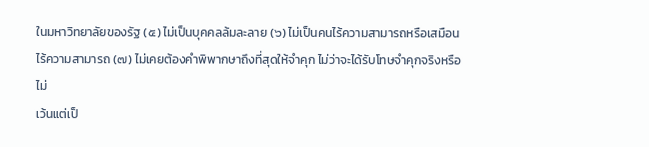ในมหาวิทยาลัยของรัฐ (๕) ไม่เป็นบุคคลล้มละลาย (๖) ไม่เป็นคนไร้ความสามารถหรือเสมือนไร้ความสามารถ (๗) ไม่เคยต้องคำพิพากษาถึงที่สุดให้จำคุก ไม่ว่าจะได้รับโทษจำคุกจริงหรือไม่
เว้นแต่เป็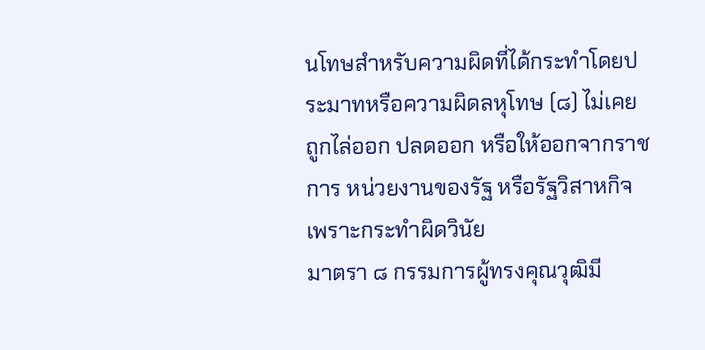นโทษสำหรับความผิดที่ได้กระทำโดยประมาทหรือความผิดลหุโทษ (๘) ไม่เคยถูกไล่ออก ปลดออก หรือให้ออกจากราชการ หน่วยงานของรัฐ หรือรัฐวิสาหกิจเพราะกระทำผิดวินัย
มาตรา ๘ กรรมการผู้ทรงคุณวุฒิมี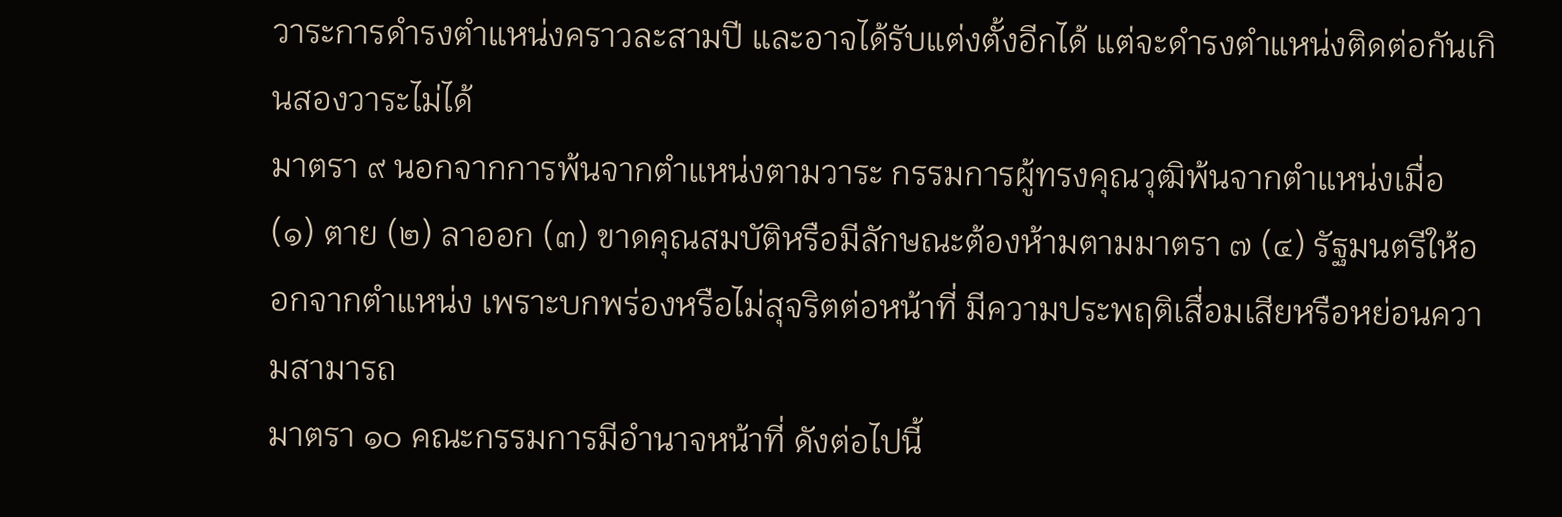วาระการดำรงตำแหน่งคราวละสามปี และอาจได้รับแต่งตั้งอีกได้ แต่จะดำรงตำแหน่งติดต่อกันเกินสองวาระไม่ได้
มาตรา ๙ นอกจากการพ้นจากตำแหน่งตามวาระ กรรมการผู้ทรงคุณวุฒิพ้นจากตำแหน่งเมื่อ (๑) ตาย (๒) ลาออก (๓) ขาดคุณสมบัติหรือมีลักษณะต้องห้ามตามมาตรา ๗ (๔) รัฐมนตรีให้ออกจากตำแหน่ง เพราะบกพร่องหรือไม่สุจริตต่อหน้าที่ มีความประพฤติเสื่อมเสียหรือหย่อนความสามารถ
มาตรา ๑๐ คณะกรรมการมีอำนาจหน้าที่ ดังต่อไปนี้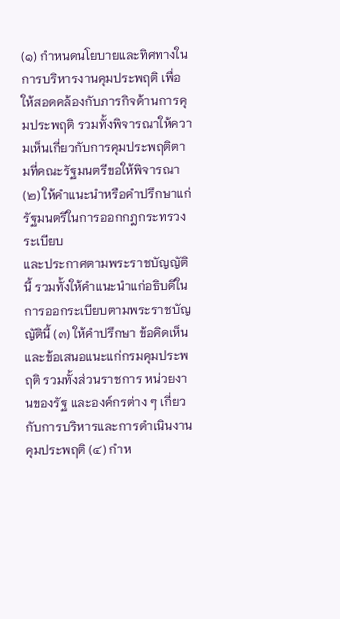(๑) กำหนดนโยบายและทิศทางในการบริหารงานคุมประพฤติ เพื่อให้สอดคล้องกับภารกิจด้านการคุมประพฤติ รวมทั้งพิจารณาให้ความเห็นเกี่ยวกับการคุมประพฤติตามที่คณะรัฐมนตรีขอให้พิจารณา (๒) ให้คำแนะนำหรือคำปรึกษาแก่รัฐมนตรีในการออกกฎกระทรวง ระเบียบ
และประกาศตามพระราชบัญญัตินี้ รวมทั้งให้คำแนะนำแก่อธิบดีในการออกระเบียบตามพระราชบัญญัตินี้ (๓) ให้คำปรึกษา ข้อคิดเห็น และข้อเสนอแนะแก่กรมคุมประพฤติ รวมทั้งส่วนราชการ หน่วยงานของรัฐ และองค์กรต่าง ๆ เกี่ยวกับการบริหารและการดำเนินงานคุมประพฤติ (๔) กำห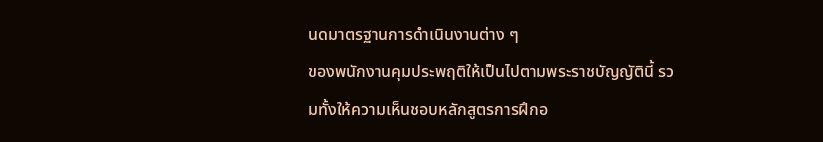นดมาตรฐานการดำเนินงานต่าง ๆ
ของพนักงานคุมประพฤติให้เป็นไปตามพระราชบัญญัตินี้ รวมทั้งให้ความเห็นชอบหลักสูตรการฝึกอ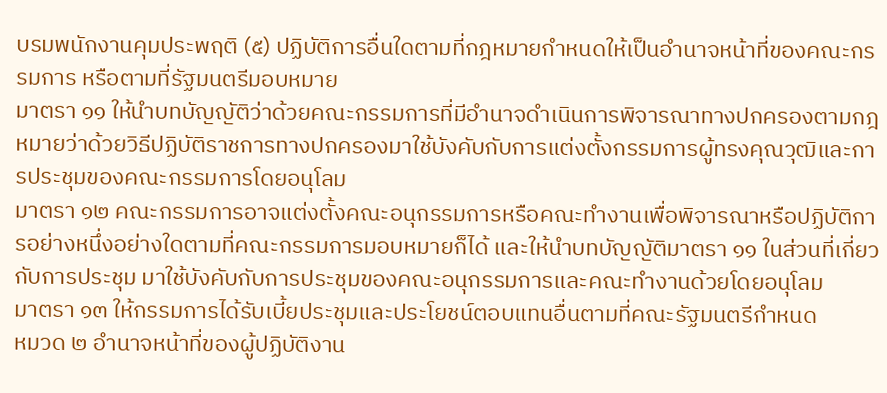บรมพนักงานคุมประพฤติ (๕) ปฏิบัติการอื่นใดตามที่กฎหมายกำหนดให้เป็นอำนาจหน้าที่ของคณะกรรมการ หรือตามที่รัฐมนตรีมอบหมาย
มาตรา ๑๑ ให้นำบทบัญญัติว่าด้วยคณะกรรมการที่มีอำนาจดำเนินการพิจารณาทางปกครองตามกฎหมายว่าด้วยวิธีปฏิบัติราชการทางปกครองมาใช้บังคับกับการแต่งตั้งกรรมการผู้ทรงคุณวุฒิและการประชุมของคณะกรรมการโดยอนุโลม
มาตรา ๑๒ คณะกรรมการอาจแต่งตั้งคณะอนุกรรมการหรือคณะทำงานเพื่อพิจารณาหรือปฏิบัติการอย่างหนึ่งอย่างใดตามที่คณะกรรมการมอบหมายก็ได้ และให้นำบทบัญญัติมาตรา ๑๑ ในส่วนที่เกี่ยวกับการประชุม มาใช้บังคับกับการประชุมของคณะอนุกรรมการและคณะทำงานด้วยโดยอนุโลม
มาตรา ๑๓ ให้กรรมการได้รับเบี้ยประชุมและประโยชน์ตอบแทนอื่นตามที่คณะรัฐมนตรีกำหนด
หมวด ๒ อำนาจหน้าที่ของผู้ปฏิบัติงาน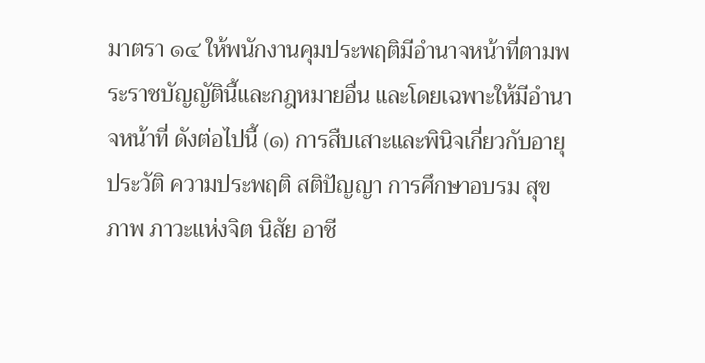มาตรา ๑๔ ให้พนักงานคุมประพฤติมีอำนาจหน้าที่ตามพระราชบัญญัตินี้และกฎหมายอื่น และโดยเฉพาะให้มีอำนาจหน้าที่ ดังต่อไปนี้ (๑) การสืบเสาะและพินิจเกี่ยวกับอายุ ประวัติ ความประพฤติ สติปัญญา การศึกษาอบรม สุขภาพ ภาวะแห่งจิต นิสัย อาชี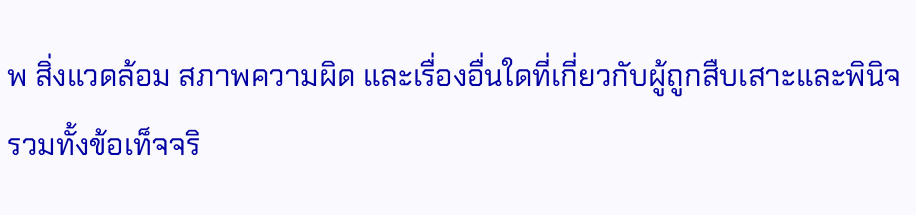พ สิ่งแวดล้อม สภาพความผิด และเรื่องอื่นใดที่เกี่ยวกับผู้ถูกสืบเสาะและพินิจ
รวมทั้งข้อเท็จจริ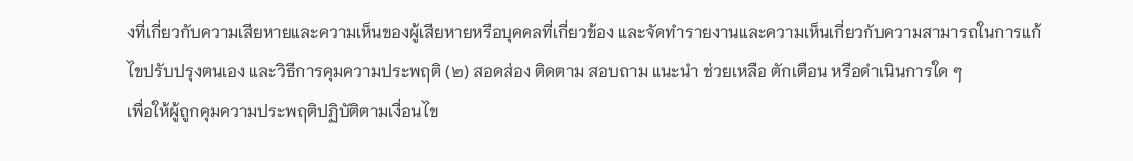งที่เกี่ยวกับความเสียหายและความเห็นของผู้เสียหายหรือบุคคลที่เกี่ยวข้อง และจัดทำรายงานและความเห็นเกี่ยวกับความสามารถในการแก้ไขปรับปรุงตนเอง และวิธีการคุมความประพฤติ (๒) สอดส่อง ติดตาม สอบถาม แนะนำ ช่วยเหลือ ตักเตือน หรือดำเนินการใด ๆ
เพื่อให้ผู้ถูกคุมความประพฤติปฏิบัติตามเงื่อนไข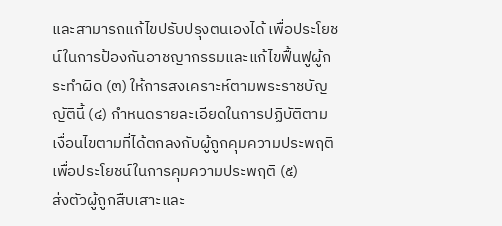และสามารถแก้ไขปรับปรุงตนเองได้ เพื่อประโยชน์ในการป้องกันอาชญากรรมและแก้ไขฟื้นฟูผู้กระทำผิด (๓) ให้การสงเคราะห์ตามพระราชบัญญัตินี้ (๔) กำหนดรายละเอียดในการปฏิบัติตามเงื่อนไขตามที่ได้ตกลงกับผู้ถูกคุมความประพฤติเพื่อประโยชน์ในการคุมความประพฤติ (๕)
ส่งตัวผู้ถูกสืบเสาะและ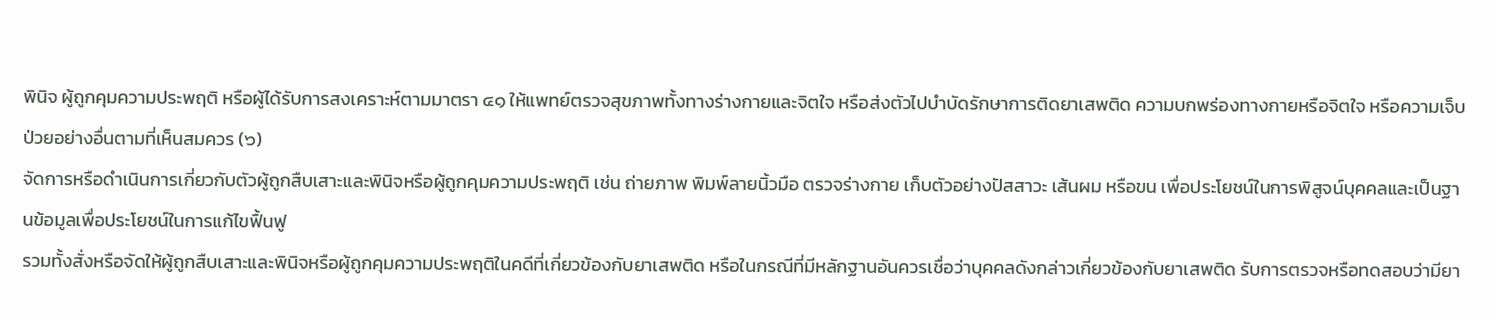พินิจ ผู้ถูกคุมความประพฤติ หรือผู้ได้รับการสงเคราะห์ตามมาตรา ๔๑ ให้แพทย์ตรวจสุขภาพทั้งทางร่างกายและจิตใจ หรือส่งตัวไปบำบัดรักษาการติดยาเสพติด ความบกพร่องทางกายหรือจิตใจ หรือความเจ็บป่วยอย่างอื่นตามที่เห็นสมควร (๖)
จัดการหรือดำเนินการเกี่ยวกับตัวผู้ถูกสืบเสาะและพินิจหรือผู้ถูกคุมความประพฤติ เช่น ถ่ายภาพ พิมพ์ลายนิ้วมือ ตรวจร่างกาย เก็บตัวอย่างปัสสาวะ เส้นผม หรือขน เพื่อประโยชน์ในการพิสูจน์บุคคลและเป็นฐานข้อมูลเพื่อประโยชน์ในการแก้ไขฟื้นฟู
รวมทั้งสั่งหรือจัดให้ผู้ถูกสืบเสาะและพินิจหรือผู้ถูกคุมความประพฤติในคดีที่เกี่ยวข้องกับยาเสพติด หรือในกรณีที่มีหลักฐานอันควรเชื่อว่าบุคคลดังกล่าวเกี่ยวข้องกับยาเสพติด รับการตรวจหรือทดสอบว่ามียา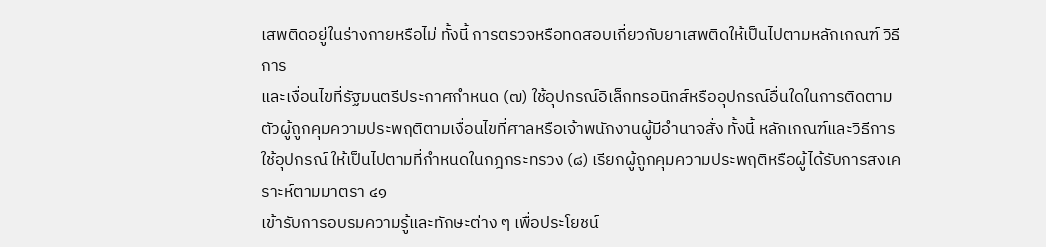เสพติดอยู่ในร่างกายหรือไม่ ทั้งนี้ การตรวจหรือทดสอบเกี่ยวกับยาเสพติดให้เป็นไปตามหลักเกณฑ์ วิธีการ
และเงื่อนไขที่รัฐมนตรีประกาศกำหนด (๗) ใช้อุปกรณ์อิเล็กทรอนิกส์หรืออุปกรณ์อื่นใดในการติดตามตัวผู้ถูกคุมความประพฤติตามเงื่อนไขที่ศาลหรือเจ้าพนักงานผู้มีอำนาจสั่ง ทั้งนี้ หลักเกณฑ์และวิธีการใช้อุปกรณ์ ให้เป็นไปตามที่กำหนดในกฎกระทรวง (๘) เรียกผู้ถูกคุมความประพฤติหรือผู้ได้รับการสงเคราะห์ตามมาตรา ๔๑
เข้ารับการอบรมความรู้และทักษะต่าง ๆ เพื่อประโยชน์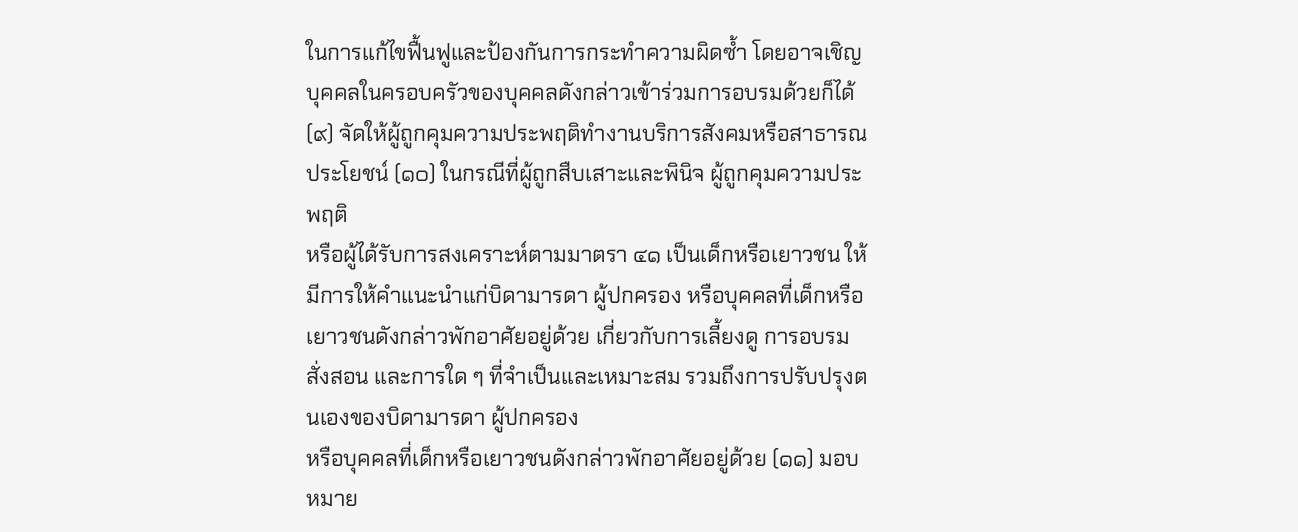ในการแก้ไขฟื้นฟูและป้องกันการกระทำความผิดซ้ำ โดยอาจเชิญบุคคลในครอบครัวของบุคคลดังกล่าวเข้าร่วมการอบรมด้วยก็ได้ (๙) จัดให้ผู้ถูกคุมความประพฤติทำงานบริการสังคมหรือสาธารณประโยชน์ (๑๐) ในกรณีที่ผู้ถูกสืบเสาะและพินิจ ผู้ถูกคุมความประพฤติ
หรือผู้ได้รับการสงเคราะห์ตามมาตรา ๔๑ เป็นเด็กหรือเยาวชน ให้มีการให้คำแนะนำแก่บิดามารดา ผู้ปกครอง หรือบุคคลที่เด็กหรือเยาวชนดังกล่าวพักอาศัยอยู่ด้วย เกี่ยวกับการเลี้ยงดู การอบรมสั่งสอน และการใด ๆ ที่จำเป็นและเหมาะสม รวมถึงการปรับปรุงตนเองของบิดามารดา ผู้ปกครอง
หรือบุคคลที่เด็กหรือเยาวชนดังกล่าวพักอาศัยอยู่ด้วย (๑๑) มอบหมาย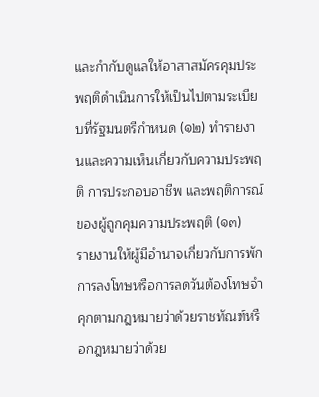และกำกับดูแลให้อาสาสมัครคุมประพฤติดำเนินการให้เป็นไปตามระเบียบที่รัฐมนตรีกำหนด (๑๒) ทำรายงานและความเห็นเกี่ยวกับความประพฤติ การประกอบอาชีพ และพฤติการณ์ของผู้ถูกคุมความประพฤติ (๑๓)
รายงานให้ผู้มีอำนาจเกี่ยวกับการพักการลงโทษหรือการลดวันต้องโทษจำคุกตามกฎหมายว่าด้วยราชทัณฑ์หรือกฎหมายว่าด้วย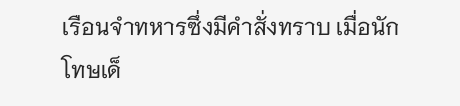เรือนจำทหารซึ่งมีคำสั่งทราบ เมื่อนักโทษเด็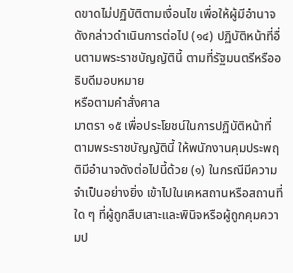ดขาดไม่ปฏิบัติตามเงื่อนไข เพื่อให้ผู้มีอำนาจดังกล่าวดำเนินการต่อไป (๑๔) ปฏิบัติหน้าที่อื่นตามพระราชบัญญัตินี้ ตามที่รัฐมนตรีหรืออธิบดีมอบหมาย
หรือตามคำสั่งศาล
มาตรา ๑๕ เพื่อประโยชน์ในการปฏิบัติหน้าที่ตามพระราชบัญญัตินี้ ให้พนักงานคุมประพฤติมีอำนาจดังต่อไปนี้ด้วย (๑) ในกรณีมีความจำเป็นอย่างยิ่ง เข้าไปในเคหสถานหรือสถานที่ใด ๆ ที่ผู้ถูกสืบเสาะและพินิจหรือผู้ถูกคุมความป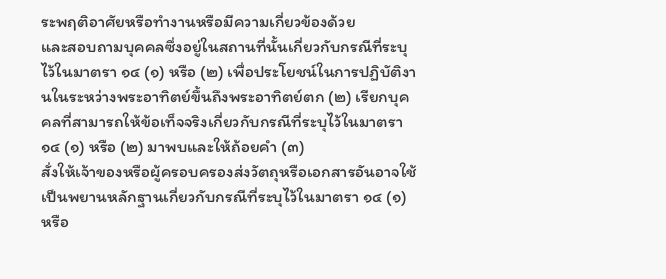ระพฤติอาศัยหรือทำงานหรือมีความเกี่ยวข้องด้วย
และสอบถามบุคคลซึ่งอยู่ในสถานที่นั้นเกี่ยวกับกรณีที่ระบุไว้ในมาตรา ๑๔ (๑) หรือ (๒) เพื่อประโยชน์ในการปฏิบัติงานในระหว่างพระอาทิตย์ขึ้นถึงพระอาทิตย์ตก (๒) เรียกบุคคลที่สามารถให้ข้อเท็จจริงเกี่ยวกับกรณีที่ระบุไว้ในมาตรา ๑๔ (๑) หรือ (๒) มาพบและให้ถ้อยคำ (๓)
สั่งให้เจ้าของหรือผู้ครอบครองส่งวัตถุหรือเอกสารอันอาจใช้เป็นพยานหลักฐานเกี่ยวกับกรณีที่ระบุไว้ในมาตรา ๑๔ (๑) หรือ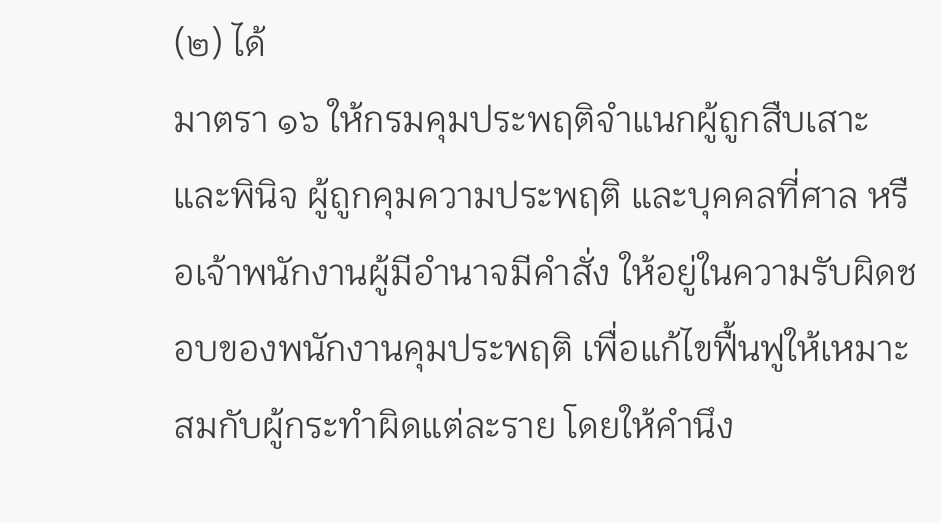(๒) ได้
มาตรา ๑๖ ให้กรมคุมประพฤติจำแนกผู้ถูกสืบเสาะและพินิจ ผู้ถูกคุมความประพฤติ และบุคคลที่ศาล หรือเจ้าพนักงานผู้มีอำนาจมีคำสั่ง ให้อยู่ในความรับผิดชอบของพนักงานคุมประพฤติ เพื่อแก้ไขฟื้นฟูให้เหมาะสมกับผู้กระทำผิดแต่ละราย โดยให้คำนึง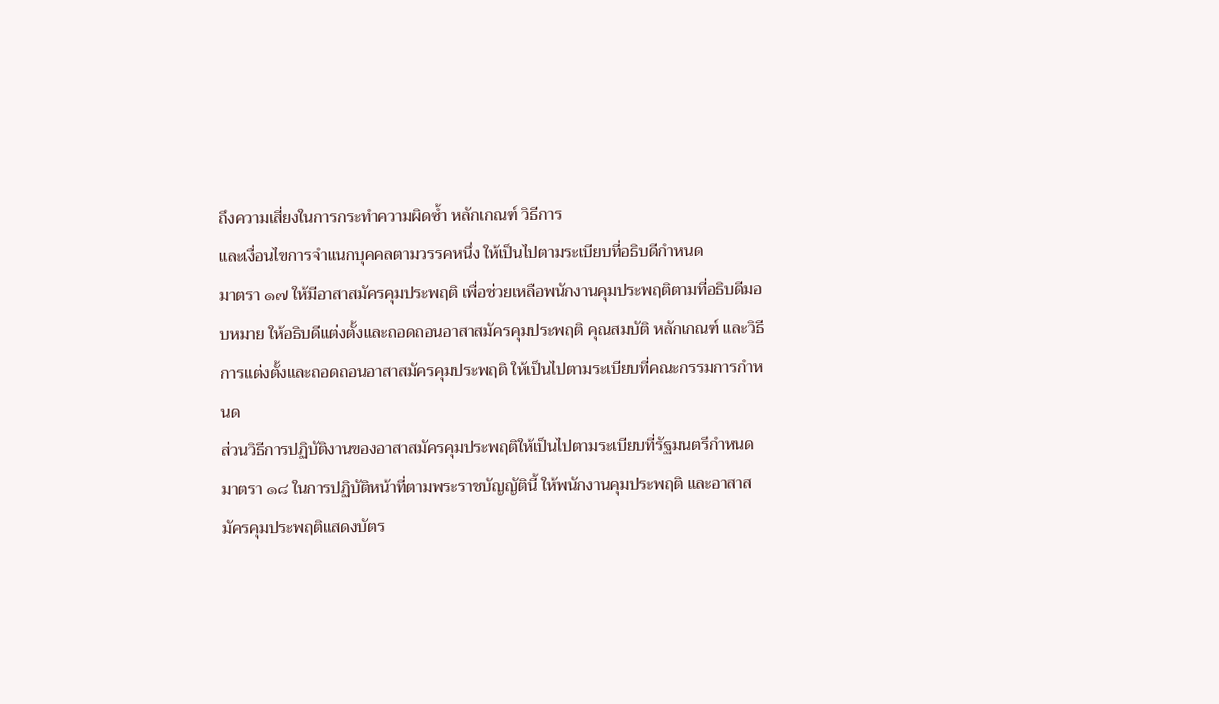ถึงความเสี่ยงในการกระทำความผิดซ้ำ หลักเกณฑ์ วิธีการ
และเงื่อนไขการจำแนกบุคคลตามวรรคหนึ่ง ให้เป็นไปตามระเบียบที่อธิบดีกำหนด
มาตรา ๑๗ ให้มีอาสาสมัครคุมประพฤติ เพื่อช่วยเหลือพนักงานคุมประพฤติตามที่อธิบดีมอบหมาย ให้อธิบดีแต่งตั้งและถอดถอนอาสาสมัครคุมประพฤติ คุณสมบัติ หลักเกณฑ์ และวิธีการแต่งตั้งและถอดถอนอาสาสมัครคุมประพฤติ ให้เป็นไปตามระเบียบที่คณะกรรมการกำหนด
ส่วนวิธีการปฏิบัติงานของอาสาสมัครคุมประพฤติให้เป็นไปตามระเบียบที่รัฐมนตรีกำหนด
มาตรา ๑๘ ในการปฏิบัติหน้าที่ตามพระราชบัญญัตินี้ ให้พนักงานคุมประพฤติ และอาสาสมัครคุมประพฤติแสดงบัตร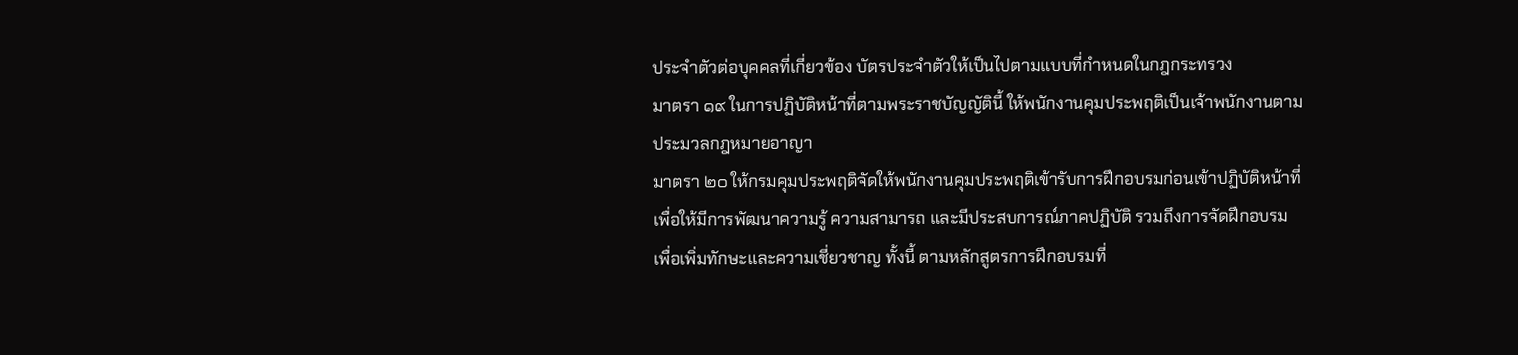ประจำตัวต่อบุคคลที่เกี่ยวข้อง บัตรประจำตัวให้เป็นไปตามแบบที่กำหนดในกฎกระทรวง
มาตรา ๑๙ ในการปฏิบัติหน้าที่ตามพระราชบัญญัตินี้ ให้พนักงานคุมประพฤติเป็นเจ้าพนักงานตามประมวลกฎหมายอาญา
มาตรา ๒๐ ให้กรมคุมประพฤติจัดให้พนักงานคุมประพฤติเข้ารับการฝึกอบรมก่อนเข้าปฏิบัติหน้าที่ เพื่อให้มีการพัฒนาความรู้ ความสามารถ และมีประสบการณ์ภาคปฏิบัติ รวมถึงการจัดฝึกอบรมเพื่อเพิ่มทักษะและความเชี่ยวชาญ ทั้งนี้ ตามหลักสูตรการฝึกอบรมที่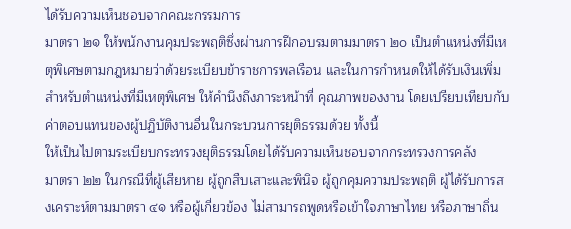ได้รับความเห็นชอบจากคณะกรรมการ
มาตรา ๒๑ ให้พนักงานคุมประพฤติซึ่งผ่านการฝึกอบรมตามมาตรา ๒๐ เป็นตำแหน่งที่มีเหตุพิเศษตามกฎหมายว่าด้วยระเบียบข้าราชการพลเรือน และในการกำหนดให้ได้รับเงินเพิ่มสำหรับตำแหน่งที่มีเหตุพิเศษ ให้คำนึงถึงภาระหน้าที่ คุณภาพของงาน โดยเปรียบเทียบกับค่าตอบแทนของผู้ปฏิบัติงานอื่นในกระบวนการยุติธรรมด้วย ทั้งนี้
ให้เป็นไปตามระเบียบกระทรวงยุติธรรมโดยได้รับความเห็นชอบจากกระทรวงการคลัง
มาตรา ๒๒ ในกรณีที่ผู้เสียหาย ผู้ถูกสืบเสาะและพินิจ ผู้ถูกคุมความประพฤติ ผู้ได้รับการสงเคราะห์ตามมาตรา ๔๑ หรือผู้เกี่ยวข้อง ไม่สามารถพูดหรือเข้าใจภาษาไทย หรือภาษาถิ่น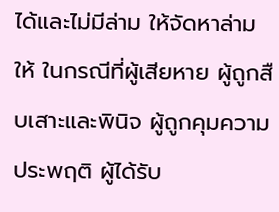ได้และไม่มีล่าม ให้จัดหาล่ามให้ ในกรณีที่ผู้เสียหาย ผู้ถูกสืบเสาะและพินิจ ผู้ถูกคุมความประพฤติ ผู้ได้รับ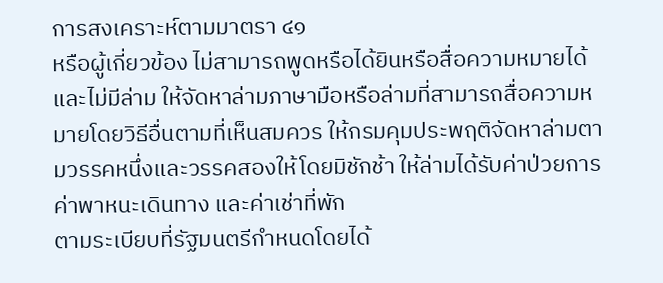การสงเคราะห์ตามมาตรา ๔๑
หรือผู้เกี่ยวข้อง ไม่สามารถพูดหรือได้ยินหรือสื่อความหมายได้และไม่มีล่าม ให้จัดหาล่ามภาษามือหรือล่ามที่สามารถสื่อความหมายโดยวิธีอื่นตามที่เห็นสมควร ให้กรมคุมประพฤติจัดหาล่ามตามวรรคหนึ่งและวรรคสองให้โดยมิชักช้า ให้ล่ามได้รับค่าป่วยการ ค่าพาหนะเดินทาง และค่าเช่าที่พัก
ตามระเบียบที่รัฐมนตรีกำหนดโดยได้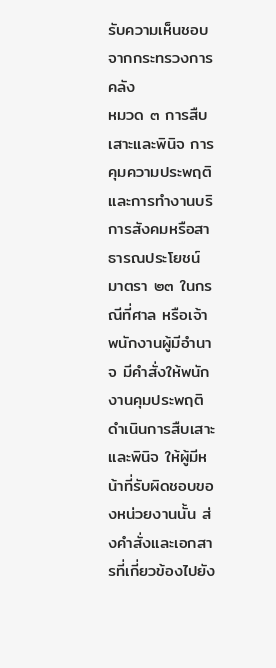รับความเห็นชอบจากกระทรวงการคลัง
หมวด ๓ การสืบเสาะและพินิจ การคุมความประพฤติ และการทำงานบริการสังคมหรือสาธารณประโยชน์
มาตรา ๒๓ ในกรณีที่ศาล หรือเจ้าพนักงานผู้มีอำนาจ มีคำสั่งให้พนักงานคุมประพฤติดำเนินการสืบเสาะและพินิจ ให้ผู้มีหน้าที่รับผิดชอบของหน่วยงานนั้น ส่งคำสั่งและเอกสารที่เกี่ยวข้องไปยัง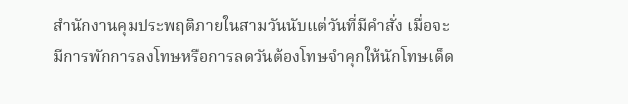สำนักงานคุมประพฤติภายในสามวันนับแต่วันที่มีคำสั่ง เมื่อจะมีการพักการลงโทษหรือการลดวันต้องโทษจำคุกให้นักโทษเด็ด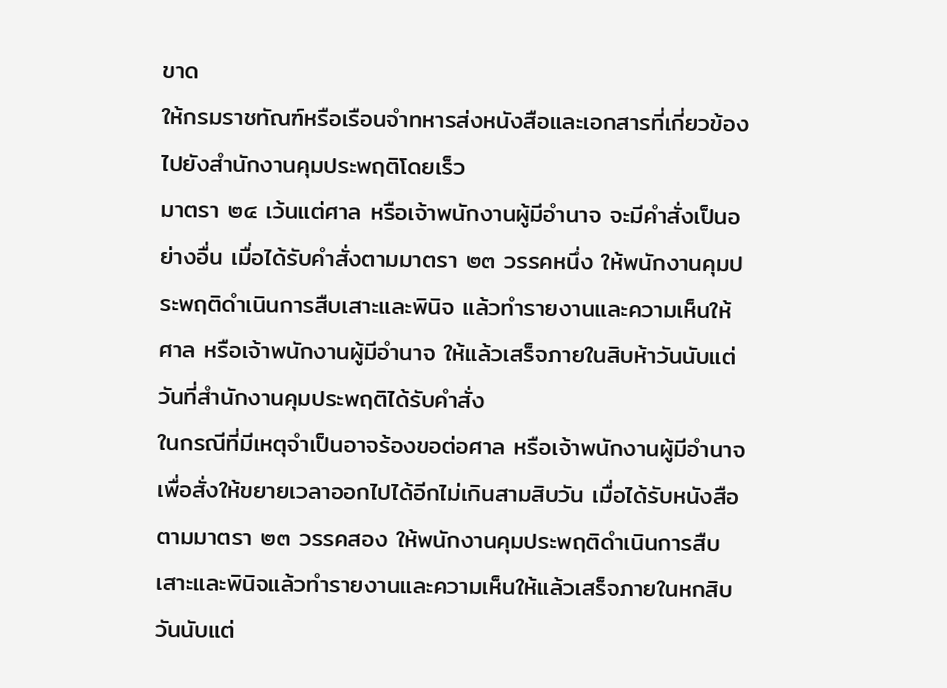ขาด
ให้กรมราชทัณฑ์หรือเรือนจำทหารส่งหนังสือและเอกสารที่เกี่ยวข้องไปยังสำนักงานคุมประพฤติโดยเร็ว
มาตรา ๒๔ เว้นแต่ศาล หรือเจ้าพนักงานผู้มีอำนาจ จะมีคำสั่งเป็นอย่างอื่น เมื่อได้รับคำสั่งตามมาตรา ๒๓ วรรคหนึ่ง ให้พนักงานคุมประพฤติดำเนินการสืบเสาะและพินิจ แล้วทำรายงานและความเห็นให้ศาล หรือเจ้าพนักงานผู้มีอำนาจ ให้แล้วเสร็จภายในสิบห้าวันนับแต่วันที่สำนักงานคุมประพฤติได้รับคำสั่ง
ในกรณีที่มีเหตุจำเป็นอาจร้องขอต่อศาล หรือเจ้าพนักงานผู้มีอำนาจ เพื่อสั่งให้ขยายเวลาออกไปได้อีกไม่เกินสามสิบวัน เมื่อได้รับหนังสือตามมาตรา ๒๓ วรรคสอง ให้พนักงานคุมประพฤติดำเนินการสืบเสาะและพินิจแล้วทำรายงานและความเห็นให้แล้วเสร็จภายในหกสิบวันนับแต่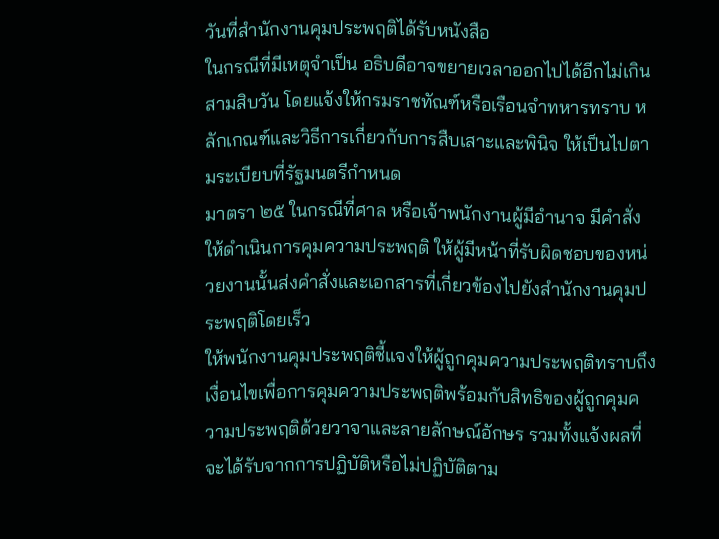วันที่สำนักงานคุมประพฤติได้รับหนังสือ
ในกรณีที่มีเหตุจำเป็น อธิบดีอาจขยายเวลาออกไปได้อีกไม่เกินสามสิบวัน โดยแจ้งให้กรมราชทัณฑ์หรือเรือนจำทหารทราบ หลักเกณฑ์และวิธีการเกี่ยวกับการสืบเสาะและพินิจ ให้เป็นไปตามระเบียบที่รัฐมนตรีกำหนด
มาตรา ๒๕ ในกรณีที่ศาล หรือเจ้าพนักงานผู้มีอำนาจ มีคำสั่งให้ดำเนินการคุมความประพฤติ ให้ผู้มีหน้าที่รับผิดชอบของหน่วยงานนั้นส่งคำสั่งและเอกสารที่เกี่ยวข้องไปยังสำนักงานคุมประพฤติโดยเร็ว
ให้พนักงานคุมประพฤติชี้แจงให้ผู้ถูกคุมความประพฤติทราบถึงเงื่อนไขเพื่อการคุมความประพฤติพร้อมกับสิทธิของผู้ถูกคุมความประพฤติด้วยวาจาและลายลักษณ์อักษร รวมทั้งแจ้งผลที่จะได้รับจากการปฏิบัติหรือไม่ปฏิบัติตาม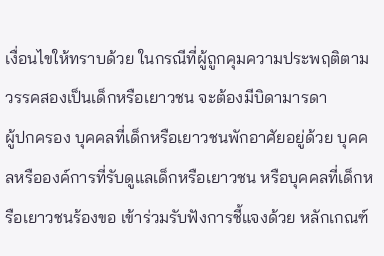เงื่อนไขให้ทราบด้วย ในกรณีที่ผู้ถูกคุมความประพฤติตามวรรคสองเป็นเด็กหรือเยาวชน จะต้องมีบิดามารดา
ผู้ปกครอง บุคคลที่เด็กหรือเยาวชนพักอาศัยอยู่ด้วย บุคคลหรือองค์การที่รับดูแลเด็กหรือเยาวชน หรือบุคคลที่เด็กหรือเยาวชนร้องขอ เข้าร่วมรับฟังการชี้แจงด้วย หลักเกณฑ์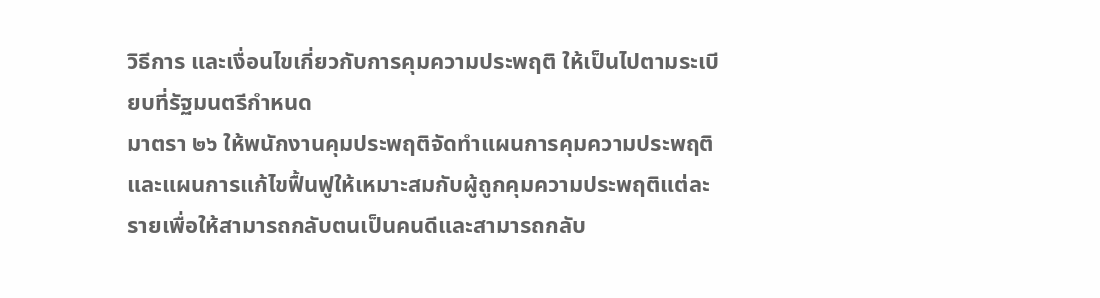วิธีการ และเงื่อนไขเกี่ยวกับการคุมความประพฤติ ให้เป็นไปตามระเบียบที่รัฐมนตรีกำหนด
มาตรา ๒๖ ให้พนักงานคุมประพฤติจัดทำแผนการคุมความประพฤติและแผนการแก้ไขฟื้นฟูให้เหมาะสมกับผู้ถูกคุมความประพฤติแต่ละรายเพื่อให้สามารถกลับตนเป็นคนดีและสามารถกลับ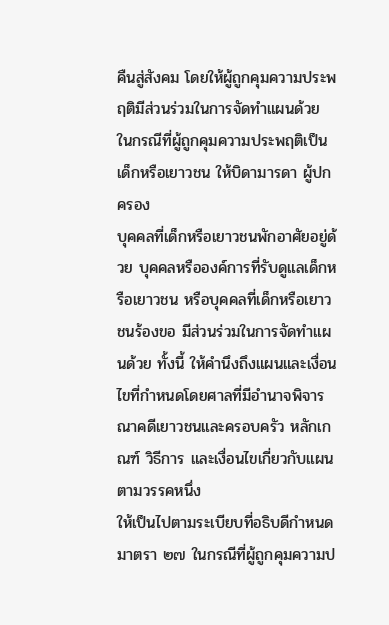คืนสู่สังคม โดยให้ผู้ถูกคุมความประพฤติมีส่วนร่วมในการจัดทำแผนด้วย ในกรณีที่ผู้ถูกคุมความประพฤติเป็นเด็กหรือเยาวชน ให้บิดามารดา ผู้ปกครอง
บุคคลที่เด็กหรือเยาวชนพักอาศัยอยู่ด้วย บุคคลหรือองค์การที่รับดูแลเด็กหรือเยาวชน หรือบุคคลที่เด็กหรือเยาวชนร้องขอ มีส่วนร่วมในการจัดทำแผนด้วย ทั้งนี้ ให้คำนึงถึงแผนและเงื่อนไขที่กำหนดโดยศาลที่มีอำนาจพิจารณาคดีเยาวชนและครอบครัว หลักเกณฑ์ วิธีการ และเงื่อนไขเกี่ยวกับแผนตามวรรคหนึ่ง
ให้เป็นไปตามระเบียบที่อธิบดีกำหนด
มาตรา ๒๗ ในกรณีที่ผู้ถูกคุมความป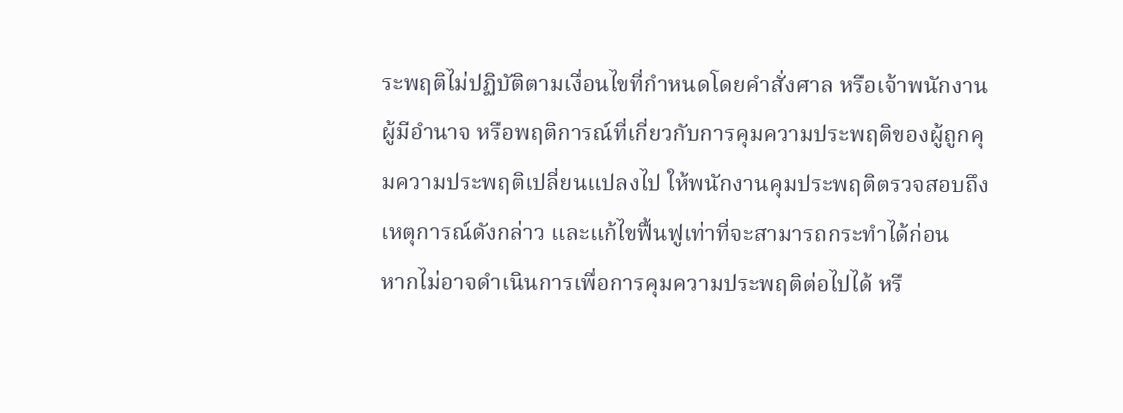ระพฤติไม่ปฏิบัติตามเงื่อนไขที่กำหนดโดยคำสั่งศาล หรือเจ้าพนักงานผู้มีอำนาจ หรือพฤติการณ์ที่เกี่ยวกับการคุมความประพฤติของผู้ถูกคุมความประพฤติเปลี่ยนแปลงไป ให้พนักงานคุมประพฤติตรวจสอบถึงเหตุการณ์ดังกล่าว และแก้ไขฟื้นฟูเท่าที่จะสามารถกระทำได้ก่อน
หากไม่อาจดำเนินการเพื่อการคุมความประพฤติต่อไปได้ หรื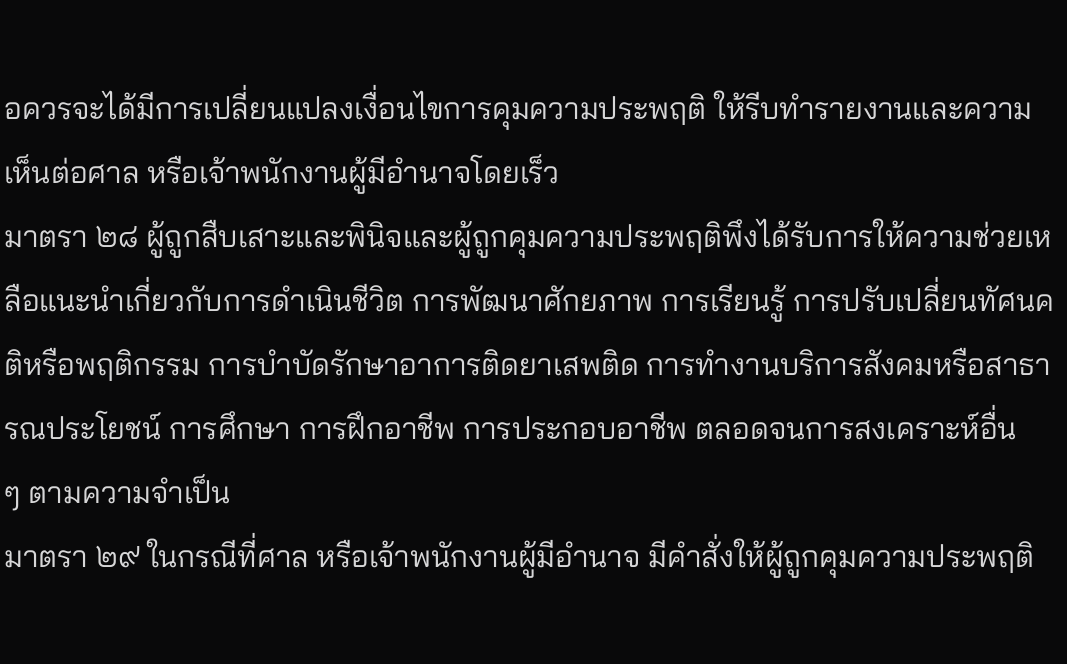อควรจะได้มีการเปลี่ยนแปลงเงื่อนไขการคุมความประพฤติ ให้รีบทำรายงานและความเห็นต่อศาล หรือเจ้าพนักงานผู้มีอำนาจโดยเร็ว
มาตรา ๒๘ ผู้ถูกสืบเสาะและพินิจและผู้ถูกคุมความประพฤติพึงได้รับการให้ความช่วยเหลือแนะนำเกี่ยวกับการดำเนินชีวิต การพัฒนาศักยภาพ การเรียนรู้ การปรับเปลี่ยนทัศนคติหรือพฤติกรรม การบำบัดรักษาอาการติดยาเสพติด การทำงานบริการสังคมหรือสาธารณประโยชน์ การศึกษา การฝึกอาชีพ การประกอบอาชีพ ตลอดจนการสงเคราะห์อื่น
ๆ ตามความจำเป็น
มาตรา ๒๙ ในกรณีที่ศาล หรือเจ้าพนักงานผู้มีอำนาจ มีคำสั่งให้ผู้ถูกคุมความประพฤติ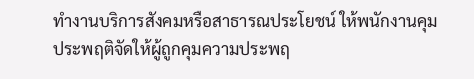ทำงานบริการสังคมหรือสาธารณประโยชน์ ให้พนักงานคุมประพฤติจัดให้ผู้ถูกคุมความประพฤ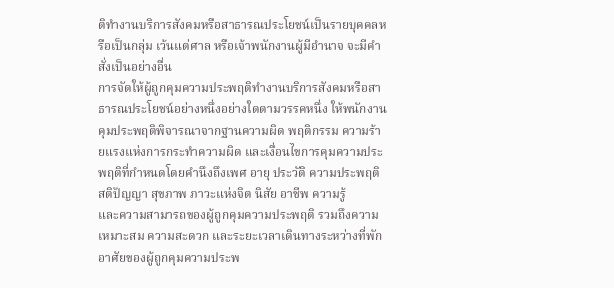ติทำงานบริการสังคมหรือสาธารณประโยชน์เป็นรายบุคคลหรือเป็นกลุ่ม เว้นแต่ศาล หรือเจ้าพนักงานผู้มีอำนาจ จะมีคำสั่งเป็นอย่างอื่น
การจัดให้ผู้ถูกคุมความประพฤติทำงานบริการสังคมหรือสาธารณประโยชน์อย่างหนึ่งอย่างใดตามวรรคหนึ่ง ให้พนักงานคุมประพฤติพิจารณาจากฐานความผิด พฤติกรรม ความร้ายแรงแห่งการกระทำความผิด และเงื่อนไขการคุมความประพฤติที่กำหนดโดยคำนึงถึงเพศ อายุ ประวัติ ความประพฤติ สติปัญญา สุขภาพ ภาวะแห่งจิต นิสัย อาชีพ ความรู้
และความสามารถของผู้ถูกคุมความประพฤติ รวมถึงความเหมาะสม ความสะดวก และระยะเวลาเดินทางระหว่างที่พักอาศัยของผู้ถูกคุมความประพ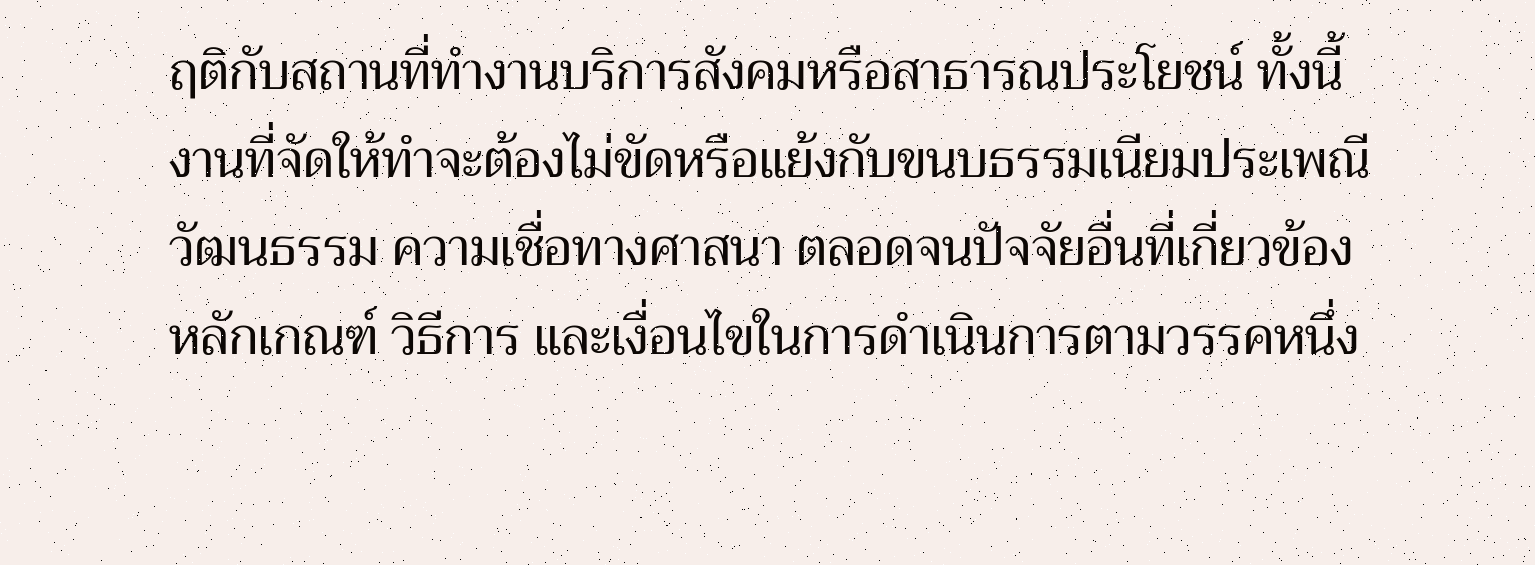ฤติกับสถานที่ทำงานบริการสังคมหรือสาธารณประโยชน์ ทั้งนี้ งานที่จัดให้ทำจะต้องไม่ขัดหรือแย้งกับขนบธรรมเนียมประเพณี วัฒนธรรม ความเชื่อทางศาสนา ตลอดจนปัจจัยอื่นที่เกี่ยวข้อง
หลักเกณฑ์ วิธีการ และเงื่อนไขในการดำเนินการตามวรรคหนึ่ง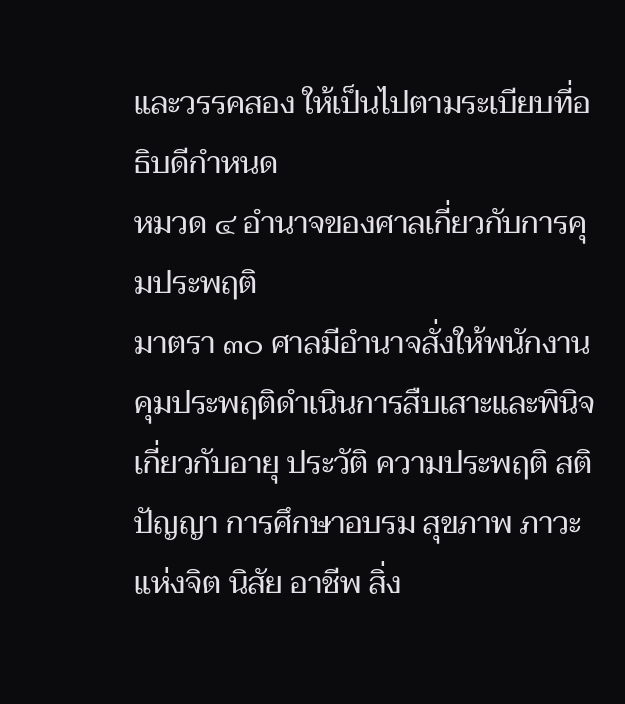และวรรคสอง ให้เป็นไปตามระเบียบที่อธิบดีกำหนด
หมวด ๔ อำนาจของศาลเกี่ยวกับการคุมประพฤติ
มาตรา ๓๐ ศาลมีอำนาจสั่งให้พนักงานคุมประพฤติดำเนินการสืบเสาะและพินิจเกี่ยวกับอายุ ประวัติ ความประพฤติ สติปัญญา การศึกษาอบรม สุขภาพ ภาวะแห่งจิต นิสัย อาชีพ สิ่ง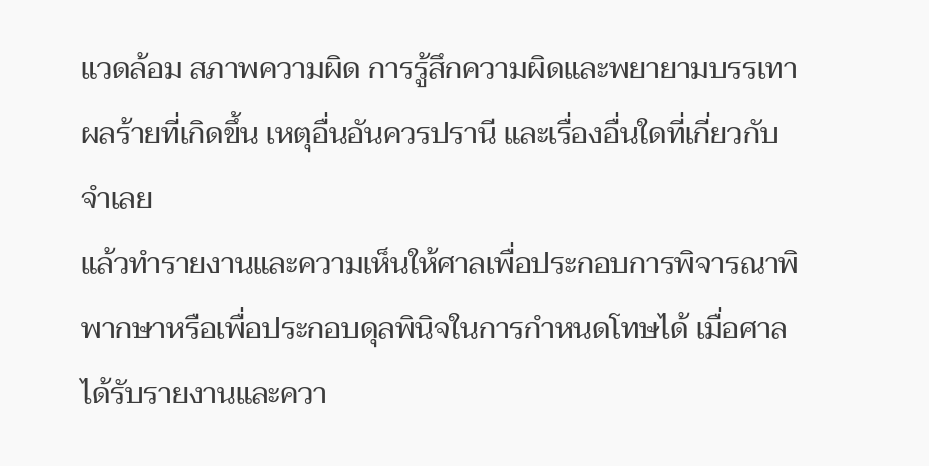แวดล้อม สภาพความผิด การรู้สึกความผิดและพยายามบรรเทาผลร้ายที่เกิดขึ้น เหตุอื่นอันควรปรานี และเรื่องอื่นใดที่เกี่ยวกับจำเลย
แล้วทำรายงานและความเห็นให้ศาลเพื่อประกอบการพิจารณาพิพากษาหรือเพื่อประกอบดุลพินิจในการกำหนดโทษได้ เมื่อศาลได้รับรายงานและควา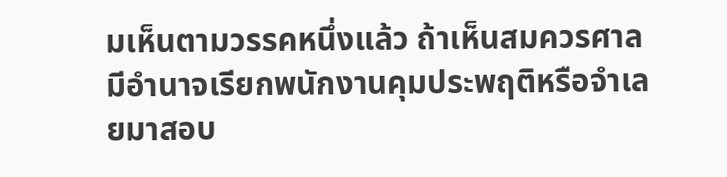มเห็นตามวรรคหนึ่งแล้ว ถ้าเห็นสมควรศาลมีอำนาจเรียกพนักงานคุมประพฤติหรือจำเลยมาสอบ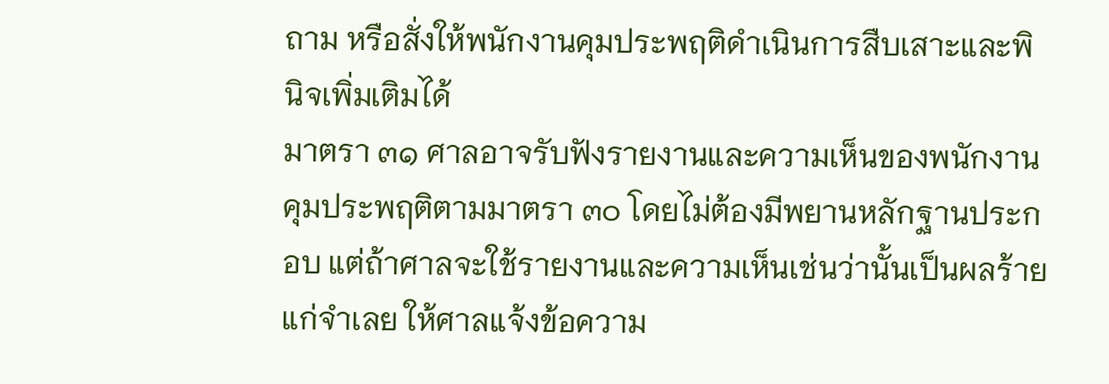ถาม หรือสั่งให้พนักงานคุมประพฤติดำเนินการสืบเสาะและพินิจเพิ่มเติมได้
มาตรา ๓๑ ศาลอาจรับฟังรายงานและความเห็นของพนักงานคุมประพฤติตามมาตรา ๓๐ โดยไม่ต้องมีพยานหลักฐานประกอบ แต่ถ้าศาลจะใช้รายงานและความเห็นเช่นว่านั้นเป็นผลร้ายแก่จำเลย ให้ศาลแจ้งข้อความ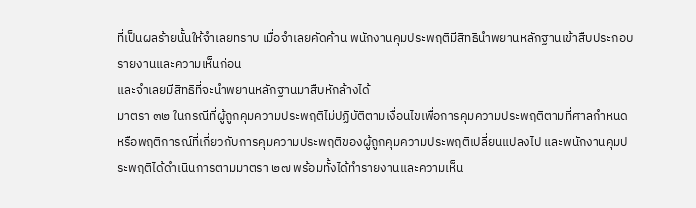ที่เป็นผลร้ายนั้นให้จำเลยทราบ เมื่อจำเลยคัดค้าน พนักงานคุมประพฤติมีสิทธินำพยานหลักฐานเข้าสืบประกอบรายงานและความเห็นก่อน
และจำเลยมีสิทธิที่จะนำพยานหลักฐานมาสืบหักล้างได้
มาตรา ๓๒ ในกรณีที่ผู้ถูกคุมความประพฤติไม่ปฏิบัติตามเงื่อนไขเพื่อการคุมความประพฤติตามที่ศาลกำหนด หรือพฤติการณ์ที่เกี่ยวกับการคุมความประพฤติของผู้ถูกคุมความประพฤติเปลี่ยนแปลงไป และพนักงานคุมประพฤติได้ดำเนินการตามมาตรา ๒๗ พร้อมทั้งได้ทำรายงานและความเห็น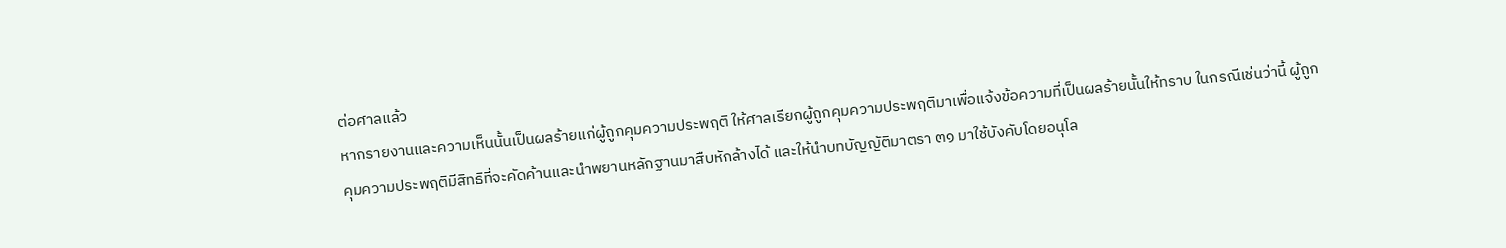ต่อศาลแล้ว
หากรายงานและความเห็นนั้นเป็นผลร้ายแก่ผู้ถูกคุมความประพฤติ ให้ศาลเรียกผู้ถูกคุมความประพฤติมาเพื่อแจ้งข้อความที่เป็นผลร้ายนั้นให้ทราบ ในกรณีเช่นว่านี้ ผู้ถูกคุมความประพฤติมีสิทธิที่จะคัดค้านและนำพยานหลักฐานมาสืบหักล้างได้ และให้นำบทบัญญัติมาตรา ๓๑ มาใช้บังคับโดยอนุโล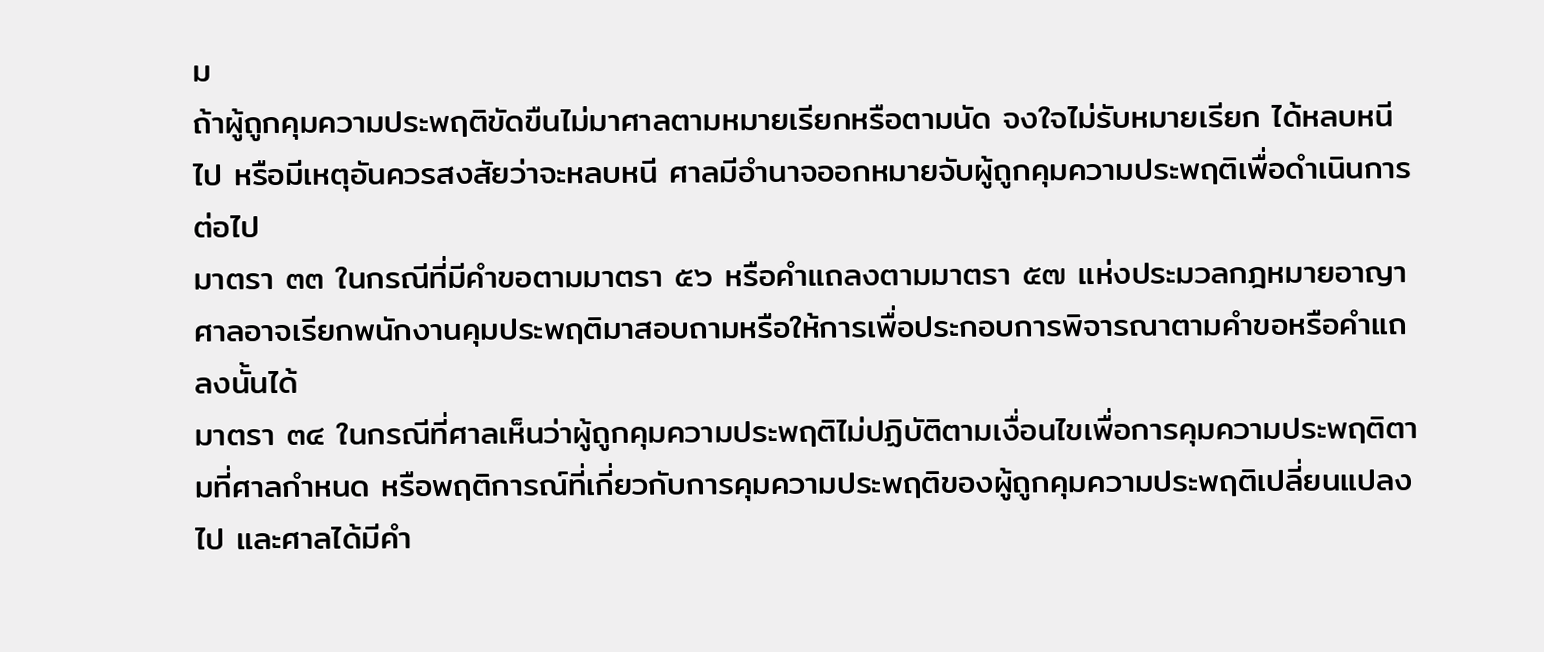ม
ถ้าผู้ถูกคุมความประพฤติขัดขืนไม่มาศาลตามหมายเรียกหรือตามนัด จงใจไม่รับหมายเรียก ได้หลบหนีไป หรือมีเหตุอันควรสงสัยว่าจะหลบหนี ศาลมีอำนาจออกหมายจับผู้ถูกคุมความประพฤติเพื่อดำเนินการต่อไป
มาตรา ๓๓ ในกรณีที่มีคำขอตามมาตรา ๕๖ หรือคำแถลงตามมาตรา ๕๗ แห่งประมวลกฎหมายอาญา ศาลอาจเรียกพนักงานคุมประพฤติมาสอบถามหรือให้การเพื่อประกอบการพิจารณาตามคำขอหรือคำแถลงนั้นได้
มาตรา ๓๔ ในกรณีที่ศาลเห็นว่าผู้ถูกคุมความประพฤติไม่ปฏิบัติตามเงื่อนไขเพื่อการคุมความประพฤติตามที่ศาลกำหนด หรือพฤติการณ์ที่เกี่ยวกับการคุมความประพฤติของผู้ถูกคุมความประพฤติเปลี่ยนแปลงไป และศาลได้มีคำ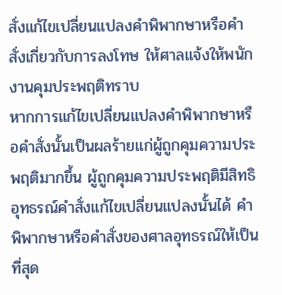สั่งแก้ไขเปลี่ยนแปลงคำพิพากษาหรือคำสั่งเกี่ยวกับการลงโทษ ให้ศาลแจ้งให้พนักงานคุมประพฤติทราบ
หากการแก้ไขเปลี่ยนแปลงคำพิพากษาหรือคำสั่งนั้นเป็นผลร้ายแก่ผู้ถูกคุมความประพฤติมากขึ้น ผู้ถูกคุมความประพฤติมีสิทธิอุทธรณ์คำสั่งแก้ไขเปลี่ยนแปลงนั้นได้ คำพิพากษาหรือคำสั่งของศาลอุทธรณ์ให้เป็นที่สุด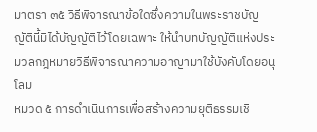มาตรา ๓๕ วิธีพิจารณาข้อใดซึ่งความในพระราชบัญญัตินี้มิได้บัญญัติไว้โดยเฉพาะ ให้นำบทบัญญัติแห่งประมวลกฎหมายวิธีพิจารณาความอาญามาใช้บังคับโดยอนุโลม
หมวด ๕ การดำเนินการเพื่อสร้างความยุติธรรมเชิ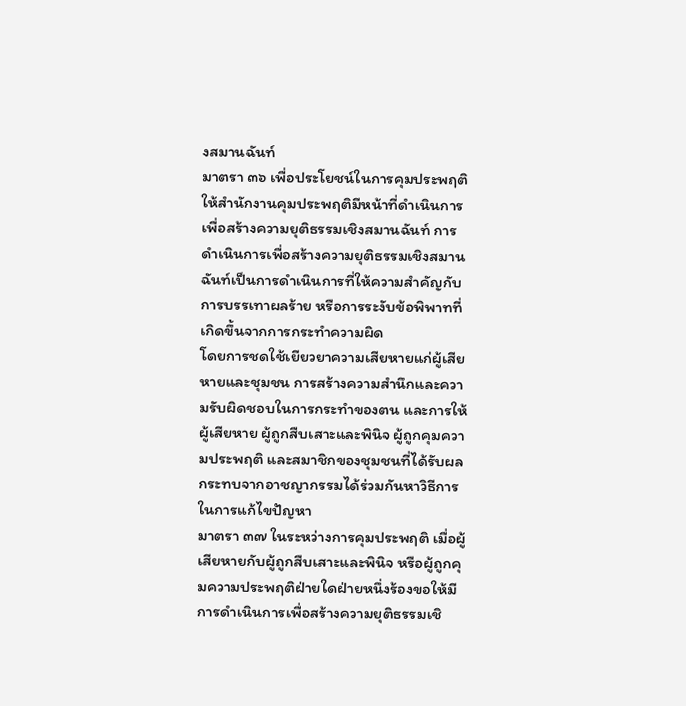งสมานฉันท์
มาตรา ๓๖ เพื่อประโยชน์ในการคุมประพฤติ ให้สำนักงานคุมประพฤติมีหน้าที่ดำเนินการเพื่อสร้างความยุติธรรมเชิงสมานฉันท์ การดำเนินการเพื่อสร้างความยุติธรรมเชิงสมานฉันท์เป็นการดำเนินการที่ให้ความสำคัญกับการบรรเทาผลร้าย หรือการระงับข้อพิพาทที่เกิดขึ้นจากการกระทำความผิด
โดยการชดใช้เยียวยาความเสียหายแก่ผู้เสียหายและชุมชน การสร้างความสำนึกและความรับผิดชอบในการกระทำของตน และการให้ผู้เสียหาย ผู้ถูกสืบเสาะและพินิจ ผู้ถูกคุมความประพฤติ และสมาชิกของชุมชนที่ได้รับผลกระทบจากอาชญากรรมได้ร่วมกันหาวิธีการในการแก้ไขปัญหา
มาตรา ๓๗ ในระหว่างการคุมประพฤติ เมื่อผู้เสียหายกับผู้ถูกสืบเสาะและพินิจ หรือผู้ถูกคุมความประพฤติฝ่ายใดฝ่ายหนึ่งร้องขอให้มีการดำเนินการเพื่อสร้างความยุติธรรมเชิ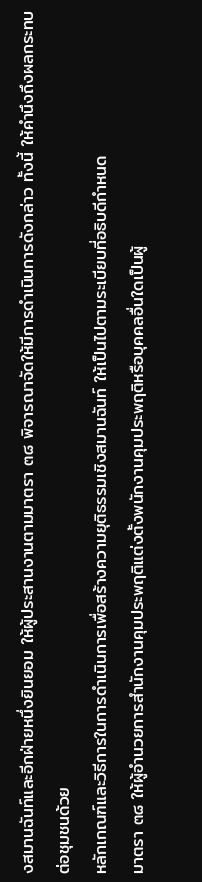งสมานฉันท์และอีกฝ่ายหนึ่งยินยอม ให้ผู้ประสานงานตามมาตรา ๓๘ พิจารณาจัดให้มีการดำเนินการดังกล่าว ทั้งนี้ ให้คำนึงถึงผลกระทบต่อชุมชนด้วย
หลักเกณฑ์และวิธีการในการดำเนินการเพื่อสร้างความยุติธรรมเชิงสมานฉันท์ ให้เป็นไปตามระเบียบที่อธิบดีกำหนด
มาตรา ๓๘ ให้ผู้อำนวยการสำนักงานคุมประพฤติแต่งตั้งพนักงานคุมประพฤติหรือบุคคลอื่นใดเป็นผู้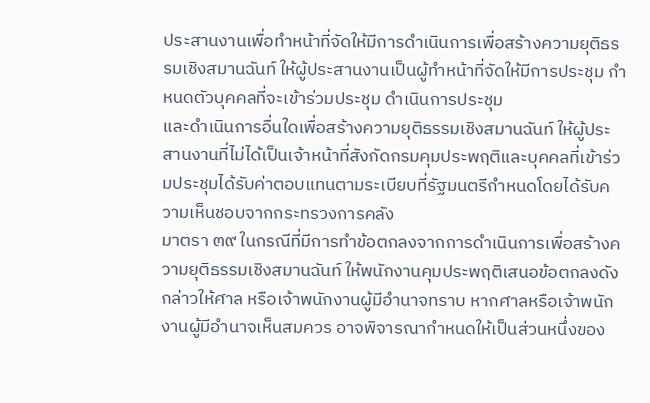ประสานงานเพื่อทำหน้าที่จัดให้มีการดำเนินการเพื่อสร้างความยุติธรรมเชิงสมานฉันท์ ให้ผู้ประสานงานเป็นผู้ทำหน้าที่จัดให้มีการประชุม กำหนดตัวบุคคลที่จะเข้าร่วมประชุม ดำเนินการประชุม
และดำเนินการอื่นใดเพื่อสร้างความยุติธรรมเชิงสมานฉันท์ ให้ผู้ประสานงานที่ไม่ได้เป็นเจ้าหน้าที่สังกัดกรมคุมประพฤติและบุคคลที่เข้าร่วมประชุมได้รับค่าตอบแทนตามระเบียบที่รัฐมนตรีกำหนดโดยได้รับความเห็นชอบจากกระทรวงการคลัง
มาตรา ๓๙ ในกรณีที่มีการทำข้อตกลงจากการดำเนินการเพื่อสร้างความยุติธรรมเชิงสมานฉันท์ ให้พนักงานคุมประพฤติเสนอข้อตกลงดังกล่าวให้ศาล หรือเจ้าพนักงานผู้มีอำนาจทราบ หากศาลหรือเจ้าพนักงานผู้มีอำนาจเห็นสมควร อาจพิจารณากำหนดให้เป็นส่วนหนึ่งของ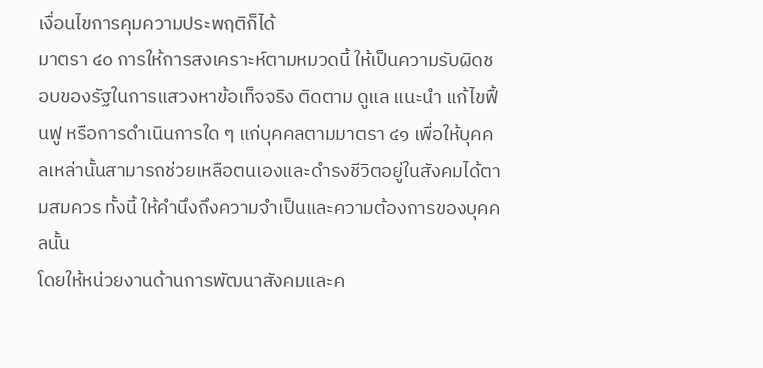เงื่อนไขการคุมความประพฤติก็ได้
มาตรา ๔๐ การให้การสงเคราะห์ตามหมวดนี้ ให้เป็นความรับผิดชอบของรัฐในการแสวงหาข้อเท็จจริง ติดตาม ดูแล แนะนำ แก้ไขฟื้นฟู หรือการดำเนินการใด ๆ แก่บุคคลตามมาตรา ๔๑ เพื่อให้บุคคลเหล่านั้นสามารถช่วยเหลือตนเองและดำรงชีวิตอยู่ในสังคมได้ตามสมควร ทั้งนี้ ให้คำนึงถึงความจำเป็นและความต้องการของบุคคลนั้น
โดยให้หน่วยงานด้านการพัฒนาสังคมและค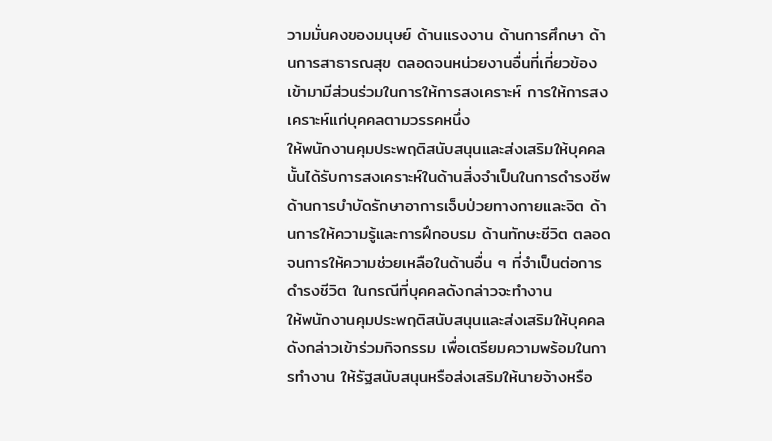วามมั่นคงของมนุษย์ ด้านแรงงาน ด้านการศึกษา ด้านการสาธารณสุข ตลอดจนหน่วยงานอื่นที่เกี่ยวข้อง เข้ามามีส่วนร่วมในการให้การสงเคราะห์ การให้การสงเคราะห์แก่บุคคลตามวรรคหนึ่ง
ให้พนักงานคุมประพฤติสนับสนุนและส่งเสริมให้บุคคลนั้นได้รับการสงเคราะห์ในด้านสิ่งจำเป็นในการดำรงชีพ ด้านการบำบัดรักษาอาการเจ็บป่วยทางกายและจิต ด้านการให้ความรู้และการฝึกอบรม ด้านทักษะชีวิต ตลอดจนการให้ความช่วยเหลือในด้านอื่น ๆ ที่จำเป็นต่อการดำรงชีวิต ในกรณีที่บุคคลดังกล่าวจะทำงาน
ให้พนักงานคุมประพฤติสนับสนุนและส่งเสริมให้บุคคลดังกล่าวเข้าร่วมกิจกรรม เพื่อเตรียมความพร้อมในการทำงาน ให้รัฐสนับสนุนหรือส่งเสริมให้นายจ้างหรือ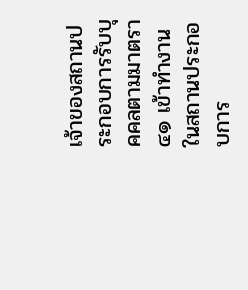เจ้าของสถานประกอบการรับบุคคลตามมาตรา ๔๑ เข้าทำงานในสถานประกอบการ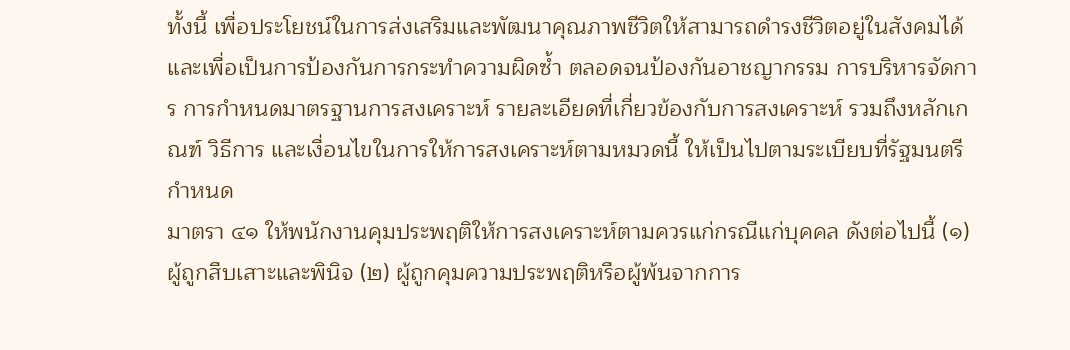ทั้งนี้ เพื่อประโยชน์ในการส่งเสริมและพัฒนาคุณภาพชีวิตให้สามารถดำรงชีวิตอยู่ในสังคมได้
และเพื่อเป็นการป้องกันการกระทำความผิดซ้ำ ตลอดจนป้องกันอาชญากรรม การบริหารจัดการ การกำหนดมาตรฐานการสงเคราะห์ รายละเอียดที่เกี่ยวข้องกับการสงเคราะห์ รวมถึงหลักเกณฑ์ วิธีการ และเงื่อนไขในการให้การสงเคราะห์ตามหมวดนี้ ให้เป็นไปตามระเบียบที่รัฐมนตรีกำหนด
มาตรา ๔๑ ให้พนักงานคุมประพฤติให้การสงเคราะห์ตามควรแก่กรณีแก่บุคคล ดังต่อไปนี้ (๑) ผู้ถูกสืบเสาะและพินิจ (๒) ผู้ถูกคุมความประพฤติหรือผู้พ้นจากการ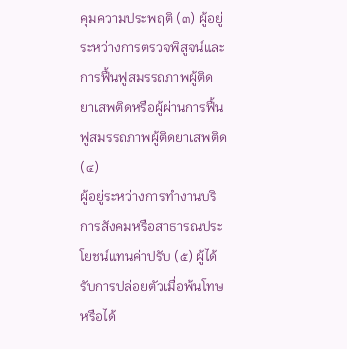คุมความประพฤติ (๓) ผู้อยู่ระหว่างการตรวจพิสูจน์และการฟื้นฟูสมรรถภาพผู้ติดยาเสพติดหรือผู้ผ่านการฟื้นฟูสมรรถภาพผู้ติดยาเสพติด (๔)
ผู้อยู่ระหว่างการทำงานบริการสังคมหรือสาธารณประโยชน์แทนค่าปรับ (๕) ผู้ได้รับการปล่อยตัวเมื่อพ้นโทษหรือได้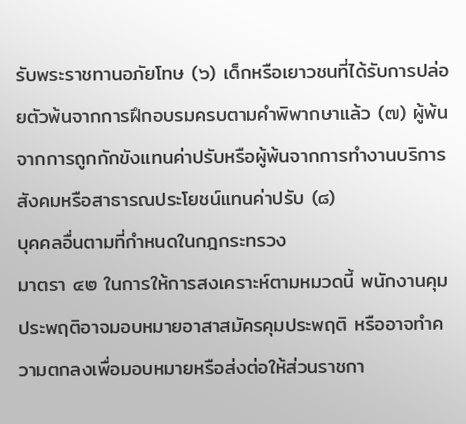รับพระราชทานอภัยโทษ (๖) เด็กหรือเยาวชนที่ได้รับการปล่อยตัวพ้นจากการฝึกอบรมครบตามคำพิพากษาแล้ว (๗) ผู้พ้นจากการถูกกักขังแทนค่าปรับหรือผู้พ้นจากการทำงานบริการสังคมหรือสาธารณประโยชน์แทนค่าปรับ (๘)
บุคคลอื่นตามที่กำหนดในกฎกระทรวง
มาตรา ๔๒ ในการให้การสงเคราะห์ตามหมวดนี้ พนักงานคุมประพฤติอาจมอบหมายอาสาสมัครคุมประพฤติ หรืออาจทำความตกลงเพื่อมอบหมายหรือส่งต่อให้ส่วนราชกา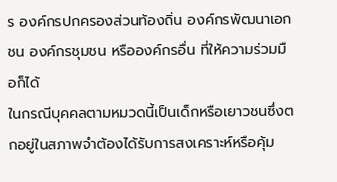ร องค์กรปกครองส่วนท้องถิ่น องค์กรพัฒนาเอกชน องค์กรชุมชน หรือองค์กรอื่น ที่ให้ความร่วมมือก็ได้
ในกรณีบุคคลตามหมวดนี้เป็นเด็กหรือเยาวชนซึ่งตกอยู่ในสภาพจำต้องได้รับการสงเคราะห์หรือคุ้ม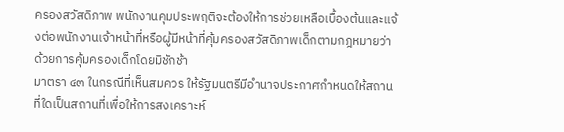ครองสวัสดิภาพ พนักงานคุมประพฤติจะต้องให้การช่วยเหลือเบื้องต้นและแจ้งต่อพนักงานเจ้าหน้าที่หรือผู้มีหน้าที่คุ้มครองสวัสดิภาพเด็กตามกฎหมายว่าด้วยการคุ้มครองเด็กโดยมิชักช้า
มาตรา ๔๓ ในกรณีที่เห็นสมควร ให้รัฐมนตรีมีอำนาจประกาศกำหนดให้สถานที่ใดเป็นสถานที่เพื่อให้การสงเคราะห์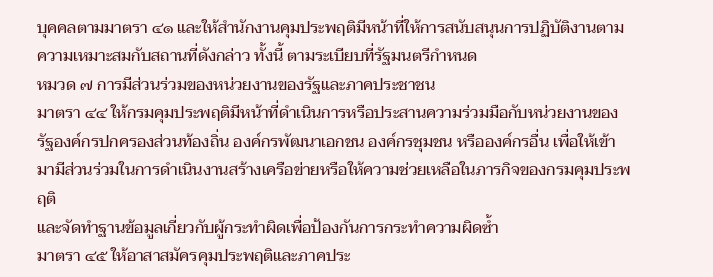บุคคลตามมาตรา ๔๑ และให้สำนักงานคุมประพฤติมีหน้าที่ให้การสนับสนุนการปฏิบัติงานตามความเหมาะสมกับสถานที่ดังกล่าว ทั้งนี้ ตามระเบียบที่รัฐมนตรีกำหนด
หมวด ๗ การมีส่วนร่วมของหน่วยงานของรัฐและภาคประชาชน
มาตรา ๔๔ ให้กรมคุมประพฤติมีหน้าที่ดำเนินการหรือประสานความร่วมมือกับหน่วยงานของรัฐองค์กรปกครองส่วนท้องถิ่น องค์กรพัฒนาเอกชน องค์กรชุมชน หรือองค์กรอื่น เพื่อให้เข้ามามีส่วนร่วมในการดำเนินงานสร้างเครือข่ายหรือให้ความช่วยเหลือในภารกิจของกรมคุมประพฤติ
และจัดทำฐานข้อมูลเกี่ยวกับผู้กระทำผิดเพื่อป้องกันการกระทำความผิดซ้ำ
มาตรา ๔๕ ให้อาสาสมัครคุมประพฤติและภาคประ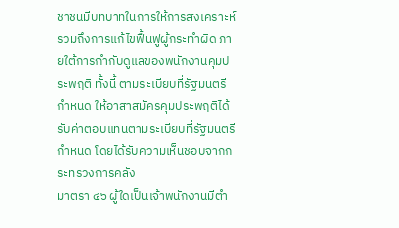ชาชนมีบทบาทในการให้การสงเคราะห์ รวมถึงการแก้ไขฟื้นฟูผู้กระทำผิด ภายใต้การกำกับดูแลของพนักงานคุมประพฤติ ทั้งนี้ ตามระเบียบที่รัฐมนตรีกำหนด ให้อาสาสมัครคุมประพฤติได้รับค่าตอบแทนตามระเบียบที่รัฐมนตรีกำหนด โดยได้รับความเห็นชอบจากกระทรวงการคลัง
มาตรา ๔๖ ผู้ใดเป็นเจ้าพนักงานมีตำ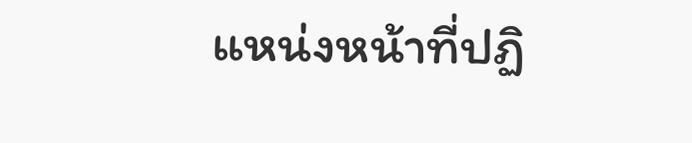แหน่งหน้าที่ปฏิ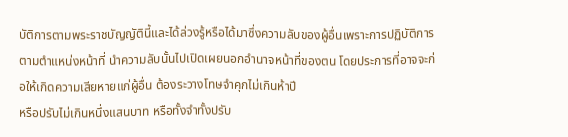บัติการตามพระราชบัญญัตินี้และได้ล่วงรู้หรือได้มาซึ่งความลับของผู้อื่นเพราะการปฏิบัติการตามตำแหน่งหน้าที่ นำความลับนั้นไปเปิดเผยนอกอำนาจหน้าที่ของตน โดยประการที่อาจจะก่อให้เกิดความเสียหายแก่ผู้อื่น ต้องระวางโทษจำคุกไม่เกินห้าปี
หรือปรับไม่เกินหนึ่งแสนบาท หรือทั้งจำทั้งปรับ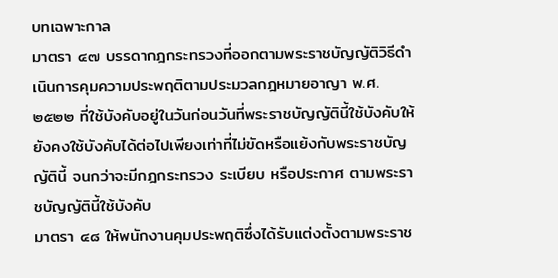บทเฉพาะกาล
มาตรา ๔๗ บรรดากฎกระทรวงที่ออกตามพระราชบัญญัติวิธีดำเนินการคุมความประพฤติตามประมวลกฎหมายอาญา พ.ศ. ๒๕๒๒ ที่ใช้บังคับอยู่ในวันก่อนวันที่พระราชบัญญัตินี้ใช้บังคับให้ยังคงใช้บังคับได้ต่อไปเพียงเท่าที่ไม่ขัดหรือแย้งกับพระราชบัญญัตินี้ จนกว่าจะมีกฎกระทรวง ระเบียบ หรือประกาศ ตามพระราชบัญญัตินี้ใช้บังคับ
มาตรา ๔๘ ให้พนักงานคุมประพฤติซึ่งได้รับแต่งตั้งตามพระราช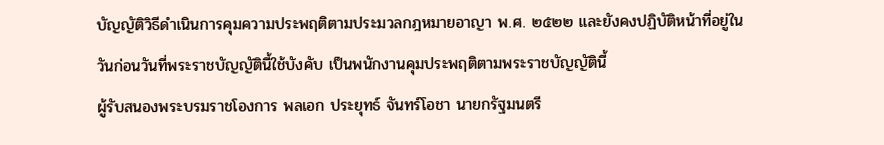บัญญัติวิธีดำเนินการคุมความประพฤติตามประมวลกฎหมายอาญา พ.ศ. ๒๕๒๒ และยังคงปฏิบัติหน้าที่อยู่ในวันก่อนวันที่พระราชบัญญัตินี้ใช้บังคับ เป็นพนักงานคุมประพฤติตามพระราชบัญญัตินี้
ผู้รับสนองพระบรมราชโองการ พลเอก ประยุทธ์ จันทร์โอชา นายกรัฐมนตรี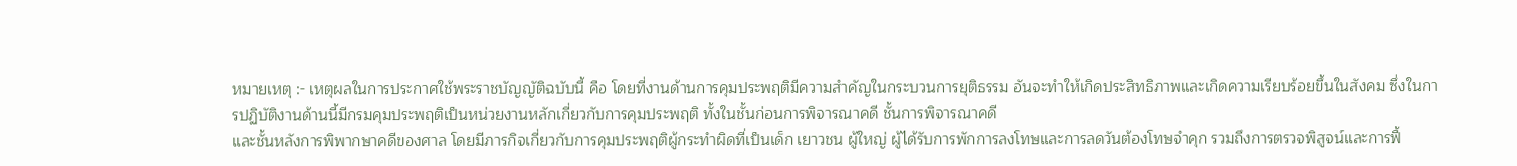หมายเหตุ :- เหตุผลในการประกาศใช้พระราชบัญญัติฉบับนี้ คือ โดยที่งานด้านการคุมประพฤติมีความสำคัญในกระบวนการยุติธรรม อันจะทำให้เกิดประสิทธิภาพและเกิดความเรียบร้อยขึ้นในสังคม ซึ่งในการปฏิบัติงานด้านนี้มีกรมคุมประพฤติเป็นหน่วยงานหลักเกี่ยวกับการคุมประพฤติ ทั้งในชั้นก่อนการพิจารณาคดี ชั้นการพิจารณาคดี
และชั้นหลังการพิพากษาคดีของศาล โดยมีภารกิจเกี่ยวกับการคุมประพฤติผู้กระทำผิดที่เป็นเด็ก เยาวชน ผู้ใหญ่ ผู้ได้รับการพักการลงโทษและการลดวันต้องโทษจำคุก รวมถึงการตรวจพิสูจน์และการฟื้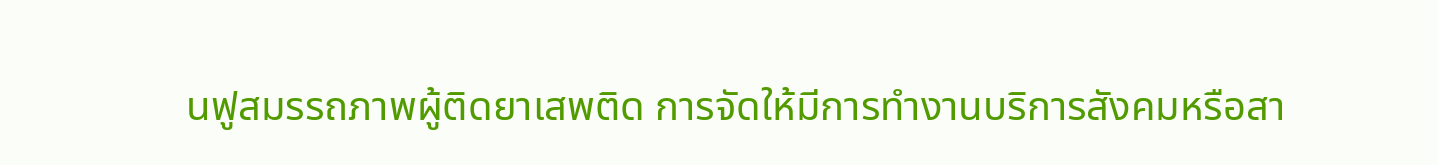นฟูสมรรถภาพผู้ติดยาเสพติด การจัดให้มีการทำงานบริการสังคมหรือสา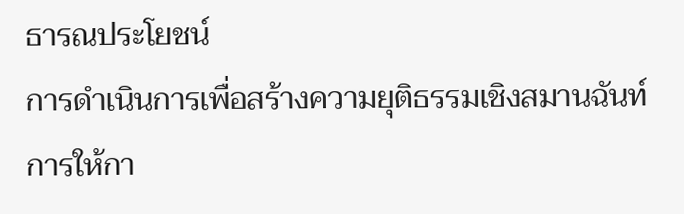ธารณประโยชน์
การดำเนินการเพื่อสร้างความยุติธรรมเชิงสมานฉันท์ การให้กา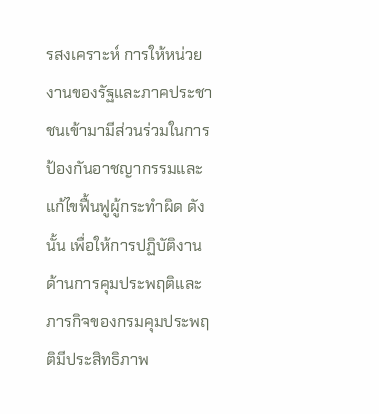รสงเคราะห์ การให้หน่วยงานของรัฐและภาคประชาชนเข้ามามีส่วนร่วมในการป้องกันอาชญากรรมและแก้ไขฟื้นฟูผู้กระทำผิด ดังนั้น เพื่อให้การปฏิบัติงานด้านการคุมประพฤติและภารกิจของกรมคุมประพฤติมีประสิทธิภาพ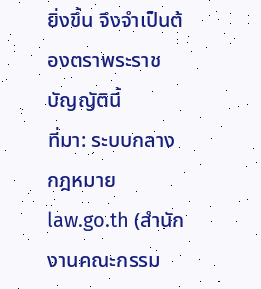ยิ่งขึ้น จึงจำเป็นต้องตราพระราชบัญญัตินี้
ที่มา: ระบบกลางกฎหมาย law.go.th (สำนักงานคณะกรรม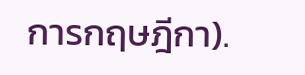การกฤษฎีกา).